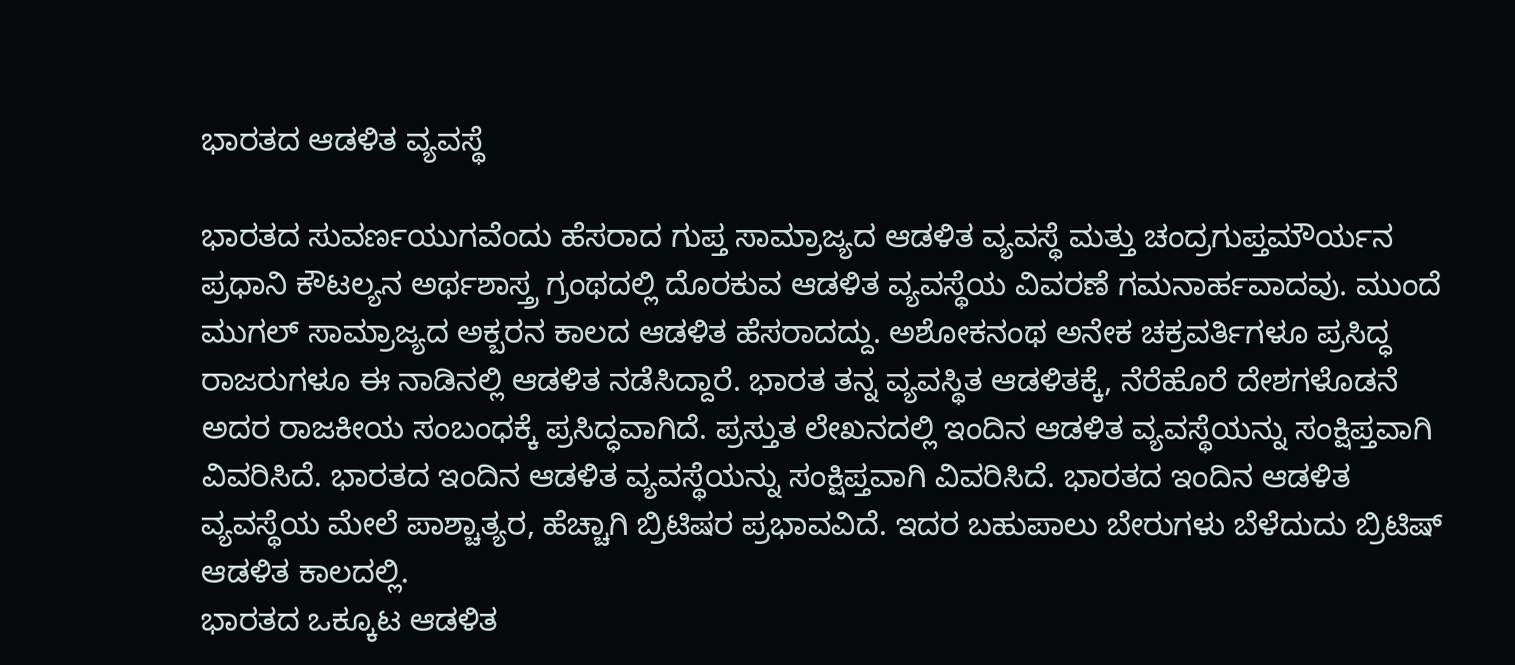ಭಾರತದ ಆಡಳಿತ ವ್ಯವಸ್ಥೆ

ಭಾರತದ ಸುವರ್ಣಯುಗವೆಂದು ಹೆಸರಾದ ಗುಪ್ತ ಸಾಮ್ರಾಜ್ಯದ ಆಡಳಿತ ವ್ಯವಸ್ಥೆ ಮತ್ತು ಚಂದ್ರಗುಪ್ತಮೌರ್ಯನ ಪ್ರಧಾನಿ ಕೌಟಲ್ಯನ ಅರ್ಥಶಾಸ್ತ್ರ ಗ್ರಂಥದಲ್ಲಿ ದೊರಕುವ ಆಡಳಿತ ವ್ಯವಸ್ಥೆಯ ವಿವರಣೆ ಗಮನಾರ್ಹವಾದವು. ಮುಂದೆ ಮುಗಲ್ ಸಾಮ್ರಾಜ್ಯದ ಅಕ್ಬರನ ಕಾಲದ ಆಡಳಿತ ಹೆಸರಾದದ್ದು. ಅಶೋಕನಂಥ ಅನೇಕ ಚಕ್ರವರ್ತಿಗಳೂ ಪ್ರಸಿದ್ಧ ರಾಜರುಗಳೂ ಈ ನಾಡಿನಲ್ಲಿ ಆಡಳಿತ ನಡೆಸಿದ್ದಾರೆ. ಭಾರತ ತನ್ನ ವ್ಯವಸ್ಥಿತ ಆಡಳಿತಕ್ಕೆ, ನೆರೆಹೊರೆ ದೇಶಗಳೊಡನೆ ಅದರ ರಾಜಕೀಯ ಸಂಬಂಧಕ್ಕೆ ಪ್ರಸಿದ್ಧವಾಗಿದೆ. ಪ್ರಸ್ತುತ ಲೇಖನದಲ್ಲಿ ಇಂದಿನ ಆಡಳಿತ ವ್ಯವಸ್ಥೆಯನ್ನು ಸಂಕ್ಷಿಪ್ತವಾಗಿ ವಿವರಿಸಿದೆ. ಭಾರತದ ಇಂದಿನ ಆಡಳಿತ ವ್ಯವಸ್ಥೆಯನ್ನು ಸಂಕ್ಷಿಪ್ತವಾಗಿ ವಿವರಿಸಿದೆ. ಭಾರತದ ಇಂದಿನ ಆಡಳಿತ ವ್ಯವಸ್ಥೆಯ ಮೇಲೆ ಪಾಶ್ಚಾತ್ಯರ, ಹೆಚ್ಚಾಗಿ ಬ್ರಿಟಿಷರ ಪ್ರಭಾವವಿದೆ. ಇದರ ಬಹುಪಾಲು ಬೇರುಗಳು ಬೆಳೆದುದು ಬ್ರಿಟಿಷ್ ಆಡಳಿತ ಕಾಲದಲ್ಲಿ.
ಭಾರತದ ಒಕ್ಕೂಟ ಆಡಳಿತ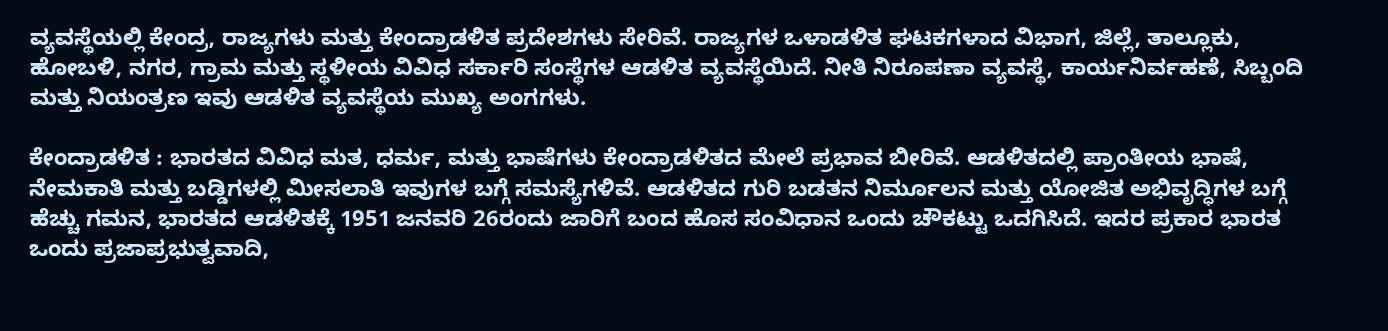ವ್ಯವಸ್ಥೆಯಲ್ಲಿ ಕೇಂದ್ರ, ರಾಜ್ಯಗಳು ಮತ್ತು ಕೇಂದ್ರಾಡಳಿತ ಪ್ರದೇಶಗಳು ಸೇರಿವೆ. ರಾಜ್ಯಗಳ ಒಳಾಡಳಿತ ಘಟಕಗಳಾದ ವಿಭಾಗ, ಜಿಲ್ಲೆ, ತಾಲ್ಲೂಕು, ಹೋಬಳಿ, ನಗರ, ಗ್ರಾಮ ಮತ್ತು ಸ್ಥಳೀಯ ವಿವಿಧ ಸರ್ಕಾರಿ ಸಂಸ್ಥೆಗಳ ಆಡಳಿತ ವ್ಯವಸ್ಥೆಯಿದೆ. ನೀತಿ ನಿರೂಪಣಾ ವ್ಯವಸ್ಥೆ, ಕಾರ್ಯನಿರ್ವಹಣೆ, ಸಿಬ್ಬಂದಿ ಮತ್ತು ನಿಯಂತ್ರಣ ಇವು ಆಡಳಿತ ವ್ಯವಸ್ಥೆಯ ಮುಖ್ಯ ಅಂಗಗಳು.

ಕೇಂದ್ರಾಡಳಿತ : ಭಾರತದ ವಿವಿಧ ಮತ, ಧರ್ಮ, ಮತ್ತು ಭಾಷೆಗಳು ಕೇಂದ್ರಾಡಳಿತದ ಮೇಲೆ ಪ್ರಭಾವ ಬೀರಿವೆ. ಆಡಳಿತದಲ್ಲಿ ಪ್ರಾಂತೀಯ ಭಾಷೆ, ನೇಮಕಾತಿ ಮತ್ತು ಬಡ್ಡಿಗಳಲ್ಲಿ ಮೀಸಲಾತಿ ಇವುಗಳ ಬಗ್ಗೆ ಸಮಸ್ಯೆಗಳಿವೆ. ಆಡಳಿತದ ಗುರಿ ಬಡತನ ನಿರ್ಮೂಲನ ಮತ್ತು ಯೋಜಿತ ಅಭಿವೃದ್ಧಿಗಳ ಬಗ್ಗೆ ಹೆಚ್ಚು ಗಮನ, ಭಾರತದ ಆಡಳಿತಕ್ಕೆ 1951 ಜನವರಿ 26ರಂದು ಜಾರಿಗೆ ಬಂದ ಹೊಸ ಸಂವಿಧಾನ ಒಂದು ಚೌಕಟ್ಟು ಒದಗಿಸಿದೆ. ಇದರ ಪ್ರಕಾರ ಭಾರತ ಒಂದು ಪ್ರಜಾಪ್ರಭುತ್ವವಾದಿ,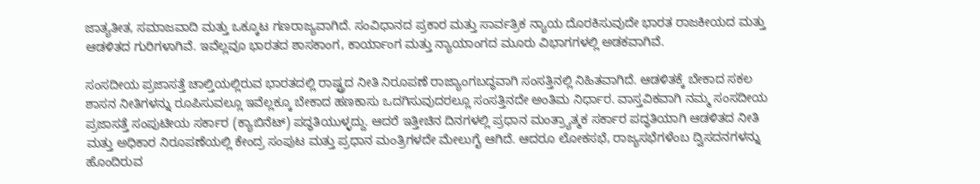ಜಾತ್ಯತೀತ, ಸಮಾಜವಾದಿ ಮತ್ತು ಒಕ್ಕೂಟ ಗಣರಾಜ್ಯವಾಗಿದೆ. ಸಂವಿಧಾನದ ಪ್ರಕಾರ ಮತ್ತು ಸಾರ್ವತ್ರಿಕ ನ್ಯಾಯ ದೊರಕಿಸುವುದೇ ಭಾರತ ರಾಜಕೀಯದ ಮತ್ತು ಆಡಳಿತದ ಗುರಿಗಳಾಗಿವೆ. ಇವೆಲ್ಲವೂ ಭಾರತದ ಶಾಸಕಾಂಗ, ಕಾರ್ಯಾಂಗ ಮತ್ತು ನ್ಯಾಯಾಂಗದ ಮೂರು ವಿಭಾಗಗಳಲ್ಲಿ ಅಡಕವಾಗಿವೆ.

ಸಂಸದೀಯ ಪ್ರಜಾಸತ್ತೆ ಚಾಲ್ತಿಯಲ್ಲಿರುವ ಭಾರತದಲ್ಲಿ ರಾಷ್ಟ್ರದ ನೀತಿ ನಿರೂಪಣೆ ರಾಜ್ಯಾಂಗಬದ್ಧವಾಗಿ ಸಂಸತ್ತಿನಲ್ಲಿ ನಿಹಿತವಾಗಿದೆ. ಆಡಳಿತಕ್ಕೆ ಬೇಕಾದ ಸಕಲ ಶಾಸನ ನೀತಿಗಳನ್ನು ರೂಪಿಸುವಲ್ಲೂ ಇವೆಲ್ಲಕ್ಕೂ ಬೇಕಾದ ಹಣಕಾಸು ಒದಗಿಸುವುದರಲ್ಲೂ ಸಂಸತ್ತಿನದೇ ಅಂತಿಮ ನಿರ್ಧಾರ. ವಾಸ್ತವಿಕವಾಗಿ ನಮ್ಮ ಸಂಸದೀಯ ಪ್ರಜಾಸತ್ತೆ ಸಂಪುಟೀಯ ಸರ್ಕಾರ (ಕ್ಯಾಬಿನೆಟ್) ಪದ್ಧತಿಯುಳ್ಳದ್ದು. ಆದರೆ ಇತ್ತೀಚಿನ ದಿನಗಳಲ್ಲಿ ಪ್ರಧಾನ ಮಂತ್ರ್ಯಾತ್ಮಕ ಸರ್ಕಾರ ಪದ್ಧತಿಯಾಗಿ ಆಡಳಿತದ ನೀತಿ ಮತ್ತು ಅಧಿಕಾರ ನಿರೂಪಣೆಯಲ್ಲಿ ಕೇಂದ್ರ ಸಂಪುಟ ಮತ್ತು ಪ್ರಧಾನ ಮಂತ್ರಿಗಳದೇ ಮೇಲುಗೈ ಆಗಿದೆ. ಆದರೂ ಲೋಕಸಭೆ, ರಾಜ್ಯಸಭೆಗಳೆಂಬ ದ್ವಿಸದನಗಳನ್ನು ಹೊಂದಿರುವ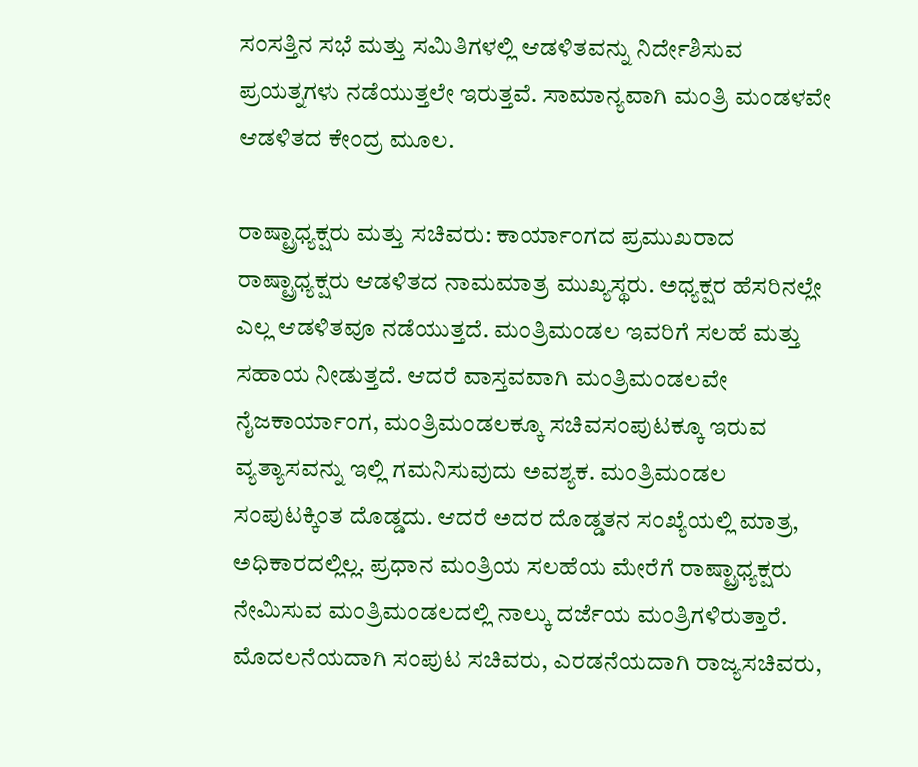ಸಂಸತ್ತಿನ ಸಭೆ ಮತ್ತು ಸಮಿತಿಗಳಲ್ಲಿ ಆಡಳಿತವನ್ನು ನಿರ್ದೇಶಿಸುವ ಪ್ರಯತ್ನಗಳು ನಡೆಯುತ್ತಲೇ ಇರುತ್ತವೆ. ಸಾಮಾನ್ಯವಾಗಿ ಮಂತ್ರಿ ಮಂಡಳವೇ ಆಡಳಿತದ ಕೇಂದ್ರ ಮೂಲ.

ರಾಷ್ಟ್ರಾಧ್ಯಕ್ಷರು ಮತ್ತು ಸಚಿವರು: ಕಾರ್ಯಾಂಗದ ಪ್ರಮುಖರಾದ ರಾಷ್ಟ್ರಾಧ್ಯಕ್ಷರು ಆಡಳಿತದ ನಾಮಮಾತ್ರ ಮುಖ್ಯಸ್ಥರು. ಅಧ್ಯಕ್ಷರ ಹೆಸರಿನಲ್ಲೇ ಎಲ್ಲ ಆಡಳಿತವೂ ನಡೆಯುತ್ತದೆ. ಮಂತ್ರಿಮಂಡಲ ಇವರಿಗೆ ಸಲಹೆ ಮತ್ತು ಸಹಾಯ ನೀಡುತ್ತದೆ. ಆದರೆ ವಾಸ್ತವವಾಗಿ ಮಂತ್ರಿಮಂಡಲವೇ ನೈಜಕಾರ್ಯಾಂಗ, ಮಂತ್ರಿಮಂಡಲಕ್ಕೂ ಸಚಿವಸಂಪುಟಕ್ಕೂ ಇರುವ ವ್ಯತ್ಯಾಸವನ್ನು ಇಲ್ಲಿ ಗಮನಿಸುವುದು ಅವಶ್ಯಕ. ಮಂತ್ರಿಮಂಡಲ ಸಂಪುಟಕ್ಕಿಂತ ದೊಡ್ಡದು. ಆದರೆ ಅದರ ದೊಡ್ಡತನ ಸಂಖ್ಯೆಯಲ್ಲಿ ಮಾತ್ರ, ಅಧಿಕಾರದಲ್ಲಿಲ್ಲ. ಪ್ರಧಾನ ಮಂತ್ರಿಯ ಸಲಹೆಯ ಮೇರೆಗೆ ರಾಷ್ಟ್ರಾಧ್ಯಕ್ಷರು ನೇಮಿಸುವ ಮಂತ್ರಿಮಂಡಲದಲ್ಲಿ ನಾಲ್ಕು ದರ್ಜೆಯ ಮಂತ್ರಿಗಳಿರುತ್ತಾರೆ. ಮೊದಲನೆಯದಾಗಿ ಸಂಪುಟ ಸಚಿವರು, ಎರಡನೆಯದಾಗಿ ರಾಜ್ಯಸಚಿವರು,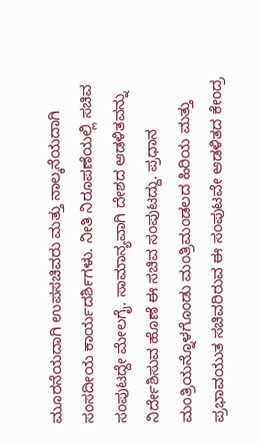ಮೂರನೆಯದಾಗಿ ಉಪಸಚಿವರು ಮತ್ತು ನಾಲ್ಕನೆಯದಾಗಿ ಸಂಸದೀಯ ಕಾರ್ಯದರ್ಶಿಗಳು. ನೀತಿ ನಿರೂಪಣೆಯಲ್ಲಿ ಸಚಿವ ಸಂಪುಟದ್ದೇ ಮೇಲಗೈ. ಸಾಮಾನ್ಯವಾಗಿ ದೇಶದ ಆಡಳಿತವನ್ನು ನಿರ್ದೇಶಿಸುವ ಹೊಣೆ ಈ ಸಚಿವ ಸಂಪುಟದ್ದು. ಪ್ರಧಾನ ಮಂತ್ರಿಯನ್ನೊಳಗೊಂಡು ಮಂತ್ರಿಮಂಡಲದ ಹಿರಿಯ ಮತ್ತು ಪ್ರಭಾವಯುತ ಸಚಿವರಿರುವ ಈ ಸಂಪುಟವೇ ಆಡಳಿತದ ಕೇಂದ್ರ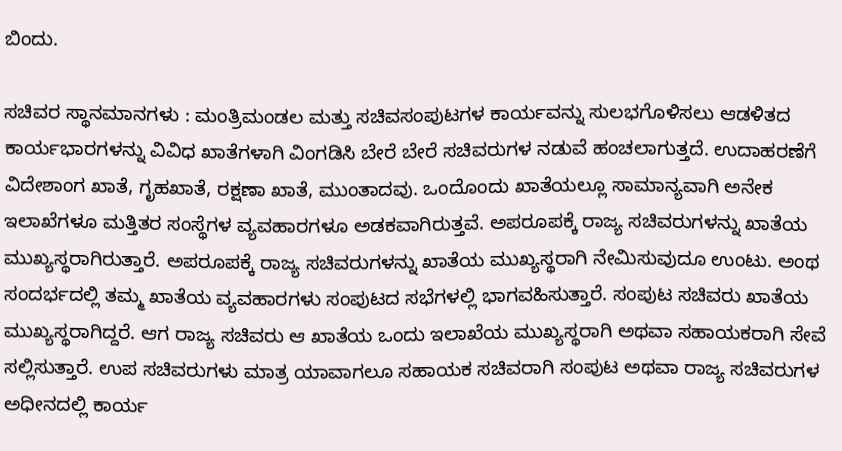ಬಿಂದು.

ಸಚಿವರ ಸ್ಥಾನಮಾನಗಳು : ಮಂತ್ರಿಮಂಡಲ ಮತ್ತು ಸಚಿವಸಂಪುಟಗಳ ಕಾರ್ಯವನ್ನು ಸುಲಭಗೊಳಿಸಲು ಆಡಳಿತದ ಕಾರ್ಯಭಾರಗಳನ್ನು ವಿವಿಧ ಖಾತೆಗಳಾಗಿ ವಿಂಗಡಿಸಿ ಬೇರೆ ಬೇರೆ ಸಚಿವರುಗಳ ನಡುವೆ ಹಂಚಲಾಗುತ್ತದೆ. ಉದಾಹರಣೆಗೆ ವಿದೇಶಾಂಗ ಖಾತೆ, ಗೃಹಖಾತೆ, ರಕ್ಷಣಾ ಖಾತೆ, ಮುಂತಾದವು. ಒಂದೊಂದು ಖಾತೆಯಲ್ಲೂ ಸಾಮಾನ್ಯವಾಗಿ ಅನೇಕ ಇಲಾಖೆಗಳೂ ಮತ್ತಿತರ ಸಂಸ್ಥೆಗಳ ವ್ಯವಹಾರಗಳೂ ಅಡಕವಾಗಿರುತ್ತವೆ. ಅಪರೂಪಕ್ಕೆ ರಾಜ್ಯ ಸಚಿವರುಗಳನ್ನು ಖಾತೆಯ ಮುಖ್ಯಸ್ಥರಾಗಿರುತ್ತಾರೆ. ಅಪರೂಪಕ್ಕೆ ರಾಜ್ಯ ಸಚಿವರುಗಳನ್ನು ಖಾತೆಯ ಮುಖ್ಯಸ್ಥರಾಗಿ ನೇಮಿಸುವುದೂ ಉಂಟು. ಅಂಥ ಸಂದರ್ಭದಲ್ಲಿ ತಮ್ಮ ಖಾತೆಯ ವ್ಯವಹಾರಗಳು ಸಂಪುಟದ ಸಭೆಗಳಲ್ಲಿ ಭಾಗವಹಿಸುತ್ತಾರೆ. ಸಂಪುಟ ಸಚಿವರು ಖಾತೆಯ ಮುಖ್ಯಸ್ಥರಾಗಿದ್ದರೆ. ಆಗ ರಾಜ್ಯ ಸಚಿವರು ಆ ಖಾತೆಯ ಒಂದು ಇಲಾಖೆಯ ಮುಖ್ಯಸ್ಥರಾಗಿ ಅಥವಾ ಸಹಾಯಕರಾಗಿ ಸೇವೆ ಸಲ್ಲಿಸುತ್ತಾರೆ. ಉಪ ಸಚಿವರುಗಳು ಮಾತ್ರ ಯಾವಾಗಲೂ ಸಹಾಯಕ ಸಚಿವರಾಗಿ ಸಂಪುಟ ಅಥವಾ ರಾಜ್ಯ ಸಚಿವರುಗಳ ಅಧೀನದಲ್ಲಿ ಕಾರ್ಯ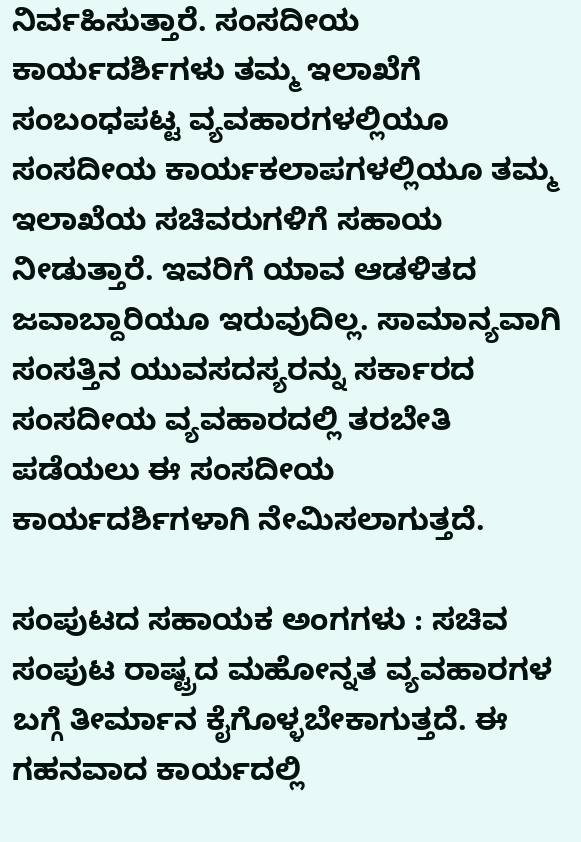ನಿರ್ವಹಿಸುತ್ತಾರೆ. ಸಂಸದೀಯ ಕಾರ್ಯದರ್ಶಿಗಳು ತಮ್ಮ ಇಲಾಖೆಗೆ ಸಂಬಂಧಪಟ್ಟ ವ್ಯವಹಾರಗಳಲ್ಲಿಯೂ ಸಂಸದೀಯ ಕಾರ್ಯಕಲಾಪಗಳಲ್ಲಿಯೂ ತಮ್ಮ ಇಲಾಖೆಯ ಸಚಿವರುಗಳಿಗೆ ಸಹಾಯ ನೀಡುತ್ತಾರೆ. ಇವರಿಗೆ ಯಾವ ಆಡಳಿತದ ಜವಾಬ್ದಾರಿಯೂ ಇರುವುದಿಲ್ಲ. ಸಾಮಾನ್ಯವಾಗಿ ಸಂಸತ್ತಿನ ಯುವಸದಸ್ಯರನ್ನು ಸರ್ಕಾರದ ಸಂಸದೀಯ ವ್ಯವಹಾರದಲ್ಲಿ ತರಬೇತಿ ಪಡೆಯಲು ಈ ಸಂಸದೀಯ ಕಾರ್ಯದರ್ಶಿಗಳಾಗಿ ನೇಮಿಸಲಾಗುತ್ತದೆ.

ಸಂಪುಟದ ಸಹಾಯಕ ಅಂಗಗಳು : ಸಚಿವ ಸಂಪುಟ ರಾಷ್ಟ್ರದ ಮಹೋನ್ನತ ವ್ಯವಹಾರಗಳ ಬಗ್ಗೆ ತೀರ್ಮಾನ ಕೈಗೊಳ್ಳಬೇಕಾಗುತ್ತದೆ. ಈ ಗಹನವಾದ ಕಾರ್ಯದಲ್ಲಿ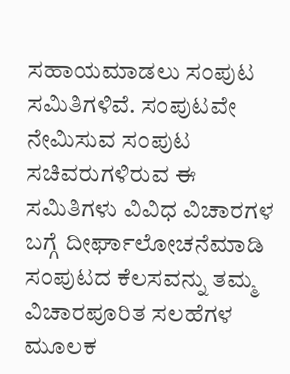ಸಹಾಯಮಾಡಲು ಸಂಪುಟ ಸಮಿತಿಗಳಿವೆ. ಸಂಪುಟವೇ ನೇಮಿಸುವ ಸಂಪುಟ ಸಚಿವರುಗಳಿರುವ ಈ ಸಮಿತಿಗಳು ವಿವಿಧ ವಿಚಾರಗಳ ಬಗ್ಗೆ ದೀರ್ಘಾಲೋಚನೆಮಾಡಿ ಸಂಪುಟದ ಕೆಲಸವನ್ನು ತಮ್ಮ ವಿಚಾರಪೂರಿತ ಸಲಹೆಗಳ ಮೂಲಕ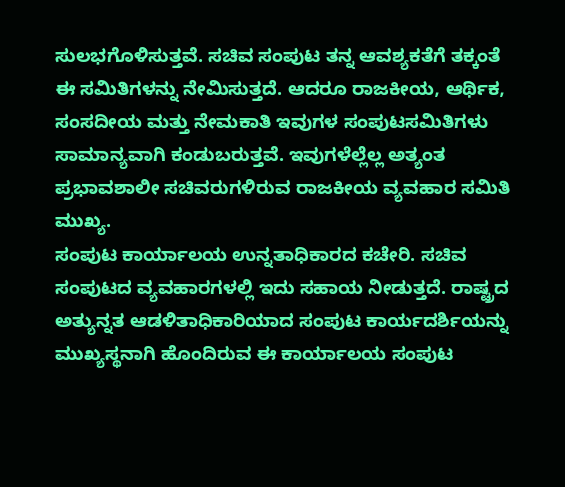ಸುಲಭಗೊಳಿಸುತ್ತವೆ. ಸಚಿವ ಸಂಪುಟ ತನ್ನ ಆವಶ್ಯಕತೆಗೆ ತಕ್ಕಂತೆ ಈ ಸಮಿತಿಗಳನ್ನು ನೇಮಿಸುತ್ತದೆ. ಆದರೂ ರಾಜಕೀಯ, ಆರ್ಥಿಕ, ಸಂಸದೀಯ ಮತ್ತು ನೇಮಕಾತಿ ಇವುಗಳ ಸಂಪುಟಸಮಿತಿಗಳು ಸಾಮಾನ್ಯವಾಗಿ ಕಂಡುಬರುತ್ತವೆ. ಇವುಗಳೆಲ್ಲೆಲ್ಲ ಅತ್ಯಂತ ಪ್ರಭಾವಶಾಲೀ ಸಚಿವರುಗಳಿರುವ ರಾಜಕೀಯ ವ್ಯವಹಾರ ಸಮಿತಿ ಮುಖ್ಯ.
ಸಂಪುಟ ಕಾರ್ಯಾಲಯ ಉನ್ನತಾಧಿಕಾರದ ಕಚೇರಿ. ಸಚಿವ ಸಂಪುಟದ ವ್ಯವಹಾರಗಳಲ್ಲಿ ಇದು ಸಹಾಯ ನೀಡುತ್ತದೆ. ರಾಷ್ಟ್ರದ ಅತ್ಯುನ್ನತ ಆಡಳಿತಾಧಿಕಾರಿಯಾದ ಸಂಪುಟ ಕಾರ್ಯದರ್ಶಿಯನ್ನು ಮುಖ್ಯಸ್ಥನಾಗಿ ಹೊಂದಿರುವ ಈ ಕಾರ್ಯಾಲಯ ಸಂಪುಟ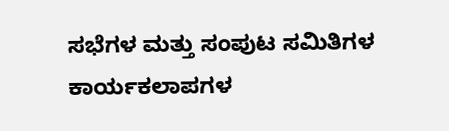ಸಭೆಗಳ ಮತ್ತು ಸಂಪುಟ ಸಮಿತಿಗಳ ಕಾರ್ಯಕಲಾಪಗಳ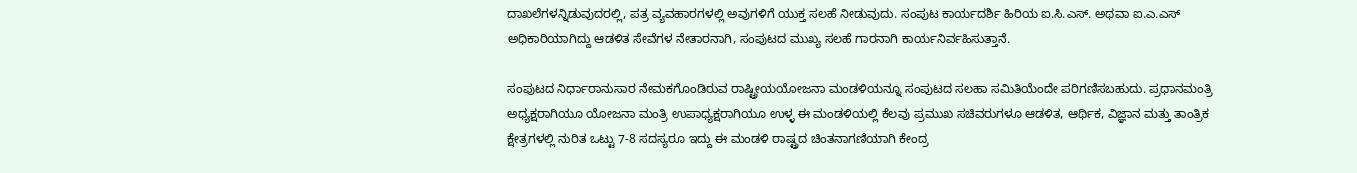ದಾಖಲೆಗಳನ್ನಿಡುವುದರಲ್ಲಿ, ಪತ್ರ ವ್ಯವಹಾರಗಳಲ್ಲಿ ಅವುಗಳಿಗೆ ಯುಕ್ತ ಸಲಹೆ ನೀಡುವುದು. ಸಂಪುಟ ಕಾರ್ಯದರ್ಶಿ ಹಿರಿಯ ಐ.ಸಿ.ಎಸ್. ಅಥವಾ ಐ.ಎ.ಎಸ್ ಅಧಿಕಾರಿಯಾಗಿದ್ದು ಆಡಳಿತ ಸೇವೆಗಳ ನೇತಾರನಾಗಿ, ಸಂಪುಟದ ಮುಖ್ಯ ಸಲಹೆ ಗಾರನಾಗಿ ಕಾರ್ಯನಿರ್ವಹಿಸುತ್ತಾನೆ.

ಸಂಪುಟದ ನಿರ್ಧಾರಾನುಸಾರ ನೇಮಕಗೊಂಡಿರುವ ರಾಷ್ಟ್ರೀಯಯೋಜನಾ ಮಂಡಳಿಯನ್ನೂ ಸಂಪುಟದ ಸಲಹಾ ಸಮಿತಿಯೆಂದೇ ಪರಿಗಣಿಸಬಹುದು. ಪ್ರಧಾನಮಂತ್ರಿ ಅಧ್ಯಕ್ಷರಾಗಿಯೂ ಯೋಜನಾ ಮಂತ್ರಿ ಉಪಾಧ್ಯಕ್ಷರಾಗಿಯೂ ಉಳ್ಳ ಈ ಮಂಡಳಿಯಲ್ಲಿ ಕೆಲವು ಪ್ರಮುಖ ಸಚಿವರುಗಳೂ ಆಡಳಿತ, ಆರ್ಥಿಕ, ವಿಜ್ಞಾನ ಮತ್ತು ತಾಂತ್ರಿಕ ಕ್ಷೇತ್ರಗಳಲ್ಲಿ ನುರಿತ ಒಟ್ಟು 7-8 ಸದಸ್ಯರೂ ಇದ್ದು ಈ ಮಂಡಳಿ ರಾಷ್ಟ್ರದ ಚಿಂತನಾಗಣಿಯಾಗಿ ಕೇಂದ್ರ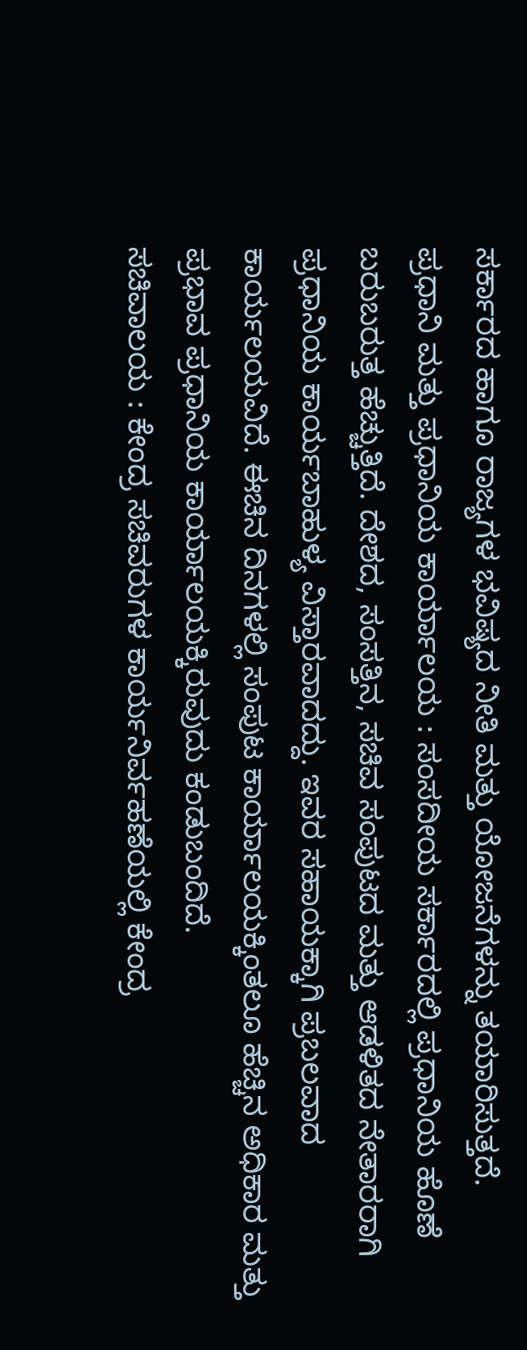ಸರ್ಕಾರದ ಹಾಗೂ ರಾಜ್ಯಗಳ ಭವಿಷ್ಯದ ನೀತಿ ಮತ್ತು ಯೋಜನೆಗಳನ್ನು ತಯಾರಿಸುತ್ತದೆ.
ಪ್ರಧಾನಿ ಮತ್ತು ಪ್ರಧಾನಿಯ ಕಾರ್ಯಾಲಯ : ಸಂಸದೀಯ ಸರ್ಕಾರದಲ್ಲಿ ಪ್ರಧಾನಿಯ ಹೊಣೆ ಬರುಬರುತ್ತ ಹೆಚ್ಚುತ್ತಿದೆ. ದೇಶದ, ಸಂಸತ್ತಿನ, ಸಚಿವ ಸಂಪುಟದ ಮತ್ತು ಆಡಳಿತದ ನೇತಾರರಾಗಿ ಪ್ರಧಾನಿಯ ಕಾರ್ಯಬಾಹುಳ್ಯ ವಿಸ್ತಾರವಾದದ್ದು. ಇವರ ಸಹಾಯಕ್ಕಾಗಿ ಪ್ರಬಲವಾದ ಕಾರ್ಯಲಯವಿದೆ. ಈಚಿನ ದಿನಗಳಲ್ಲಿ ಸಂಪುಟ ಕಾರ್ಯಾಲಯಕ್ಕಿಂತಲೂ ಹೆಚ್ಚಿನ ಅಧಿಕಾರ ಮತ್ತು ಪ್ರಭಾವ ಪ್ರಧಾನಿಯ ಕಾರ್ಯಾಲಯಕ್ಕಿರುವುದು ಕಂಡುಬಂದಿದೆ.
ಸಚಿವಾಲಯ : ಕೇಂದ್ರ ಸಚಿವರುಗಳ ಕಾರ್ಯನಿರ್ವಹಣೆಯಲ್ಲಿ ಕೇಂದ್ರ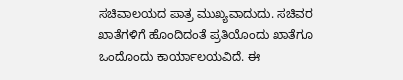ಸಚಿವಾಲಯದ ಪಾತ್ರ ಮುಖ್ಯವಾದುದು. ಸಚಿವರ ಖಾತೆಗಳಿಗೆ ಹೊಂದಿದಂತೆ ಪ್ರತಿಯೊಂದು ಖಾತೆಗೂ ಒಂದೊಂದು ಕಾರ್ಯಾಲಯವಿದೆ. ಈ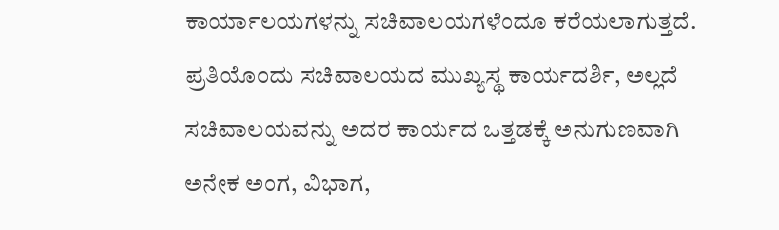ಕಾರ್ಯಾಲಯಗಳನ್ನು ಸಚಿವಾಲಯಗಳೆಂದೂ ಕರೆಯಲಾಗುತ್ತದೆ. ಪ್ರತಿಯೊಂದು ಸಚಿವಾಲಯದ ಮುಖ್ಯಸ್ಥ ಕಾರ್ಯದರ್ಶಿ, ಅಲ್ಲದೆ ಸಚಿವಾಲಯವನ್ನು ಅದರ ಕಾರ್ಯದ ಒತ್ತಡಕ್ಕೆ ಅನುಗುಣವಾಗಿ ಅನೇಕ ಅಂಗ, ವಿಭಾಗ,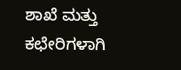ಶಾಖೆ ಮತ್ತು ಕಛೇರಿಗಳಾಗಿ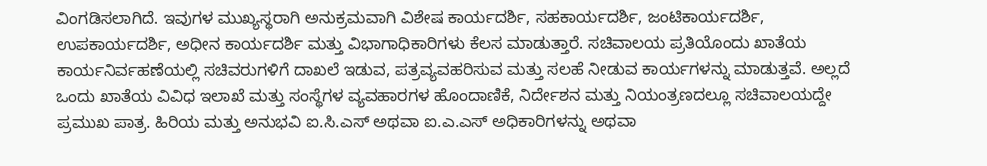ವಿಂಗಡಿಸಲಾಗಿದೆ. ಇವುಗಳ ಮುಖ್ಯಸ್ಥರಾಗಿ ಅನುಕ್ರಮವಾಗಿ ವಿಶೇಷ ಕಾರ್ಯದರ್ಶಿ, ಸಹಕಾರ್ಯದರ್ಶಿ, ಜಂಟಿಕಾರ್ಯದರ್ಶಿ, ಉಪಕಾರ್ಯದರ್ಶಿ, ಅಧೀನ ಕಾರ್ಯದರ್ಶಿ ಮತ್ತು ವಿಭಾಗಾಧಿಕಾರಿಗಳು ಕೆಲಸ ಮಾಡುತ್ತಾರೆ. ಸಚಿವಾಲಯ ಪ್ರತಿಯೊಂದು ಖಾತೆಯ ಕಾರ್ಯನಿರ್ವಹಣೆಯಲ್ಲಿ ಸಚಿವರುಗಳಿಗೆ ದಾಖಲೆ ಇಡುವ, ಪತ್ರವ್ಯವಹರಿಸುವ ಮತ್ತು ಸಲಹೆ ನೀಡುವ ಕಾರ್ಯಗಳನ್ನು ಮಾಡುತ್ತವೆ. ಅಲ್ಲದೆ ಒಂದು ಖಾತೆಯ ವಿವಿಧ ಇಲಾಖೆ ಮತ್ತು ಸಂಸ್ಥೆಗಳ ವ್ಯವಹಾರಗಳ ಹೊಂದಾಣಿಕೆ, ನಿರ್ದೇಶನ ಮತ್ತು ನಿಯಂತ್ರಣದಲ್ಲೂ ಸಚಿವಾಲಯದ್ದೇ ಪ್ರಮುಖ ಪಾತ್ರ. ಹಿರಿಯ ಮತ್ತು ಅನುಭವಿ ಐ.ಸಿ.ಎಸ್ ಅಥವಾ ಐ.ಎ.ಎಸ್ ಅಧಿಕಾರಿಗಳನ್ನು ಅಥವಾ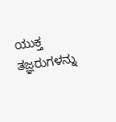ಯುಕ್ತ ತಜ್ಞರುಗಳನ್ನು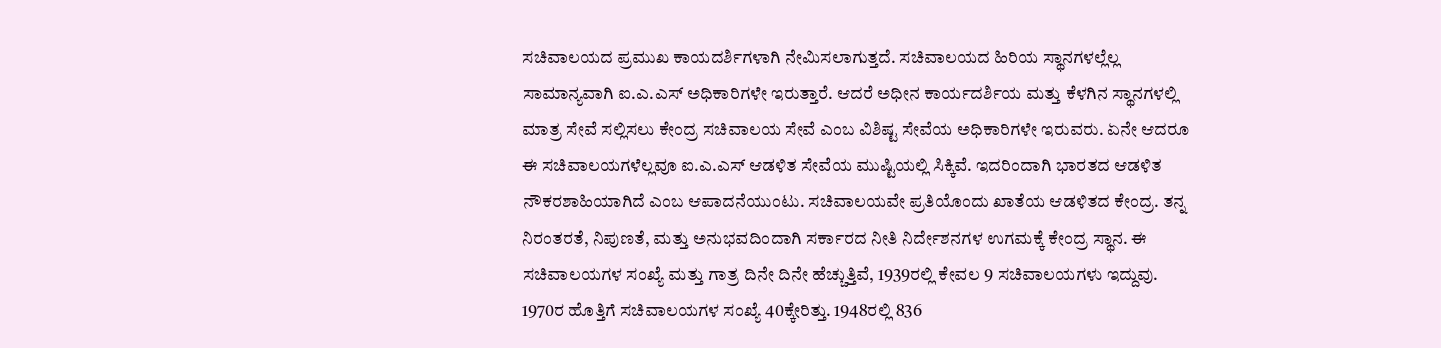ಸಚಿವಾಲಯದ ಪ್ರಮುಖ ಕಾಯದರ್ಶಿಗಳಾಗಿ ನೇಮಿಸಲಾಗುತ್ತದೆ. ಸಚಿವಾಲಯದ ಹಿರಿಯ ಸ್ಥಾನಗಳಲ್ಲೆಲ್ಲ ಸಾಮಾನ್ಯವಾಗಿ ಐ.ಎ.ಎಸ್ ಅಧಿಕಾರಿಗಳೇ ಇರುತ್ತಾರೆ. ಆದರೆ ಅಧೀನ ಕಾರ್ಯದರ್ಶಿಯ ಮತ್ತು ಕೆಳಗಿನ ಸ್ಥಾನಗಳಲ್ಲಿ ಮಾತ್ರ ಸೇವೆ ಸಲ್ಲಿಸಲು ಕೇಂದ್ರ ಸಚಿವಾಲಯ ಸೇವೆ ಎಂಬ ವಿಶಿಷ್ಟ ಸೇವೆಯ ಅಧಿಕಾರಿಗಳೇ ಇರುವರು. ಏನೇ ಆದರೂ ಈ ಸಚಿವಾಲಯಗಳೆಲ್ಲವೂ ಐ.ಎ.ಎಸ್ ಆಡಳಿತ ಸೇವೆಯ ಮುಷ್ಟಿಯಲ್ಲಿ ಸಿಕ್ಕಿವೆ. ಇದರಿಂದಾಗಿ ಭಾರತದ ಆಡಳಿತ ನೌಕರಶಾಹಿಯಾಗಿದೆ ಎಂಬ ಆಪಾದನೆಯುಂಟು. ಸಚಿವಾಲಯವೇ ಪ್ರತಿಯೊಂದು ಖಾತೆಯ ಆಡಳಿತದ ಕೇಂದ್ರ. ತನ್ನ ನಿರಂತರತೆ, ನಿಪುಣತೆ, ಮತ್ತು ಅನುಭವದಿಂದಾಗಿ ಸರ್ಕಾರದ ನೀತಿ ನಿರ್ದೇಶನಗಳ ಉಗಮಕ್ಕೆ ಕೇಂದ್ರ ಸ್ಥಾನ. ಈ ಸಚಿವಾಲಯಗಳ ಸಂಖ್ಯೆ ಮತ್ತು ಗಾತ್ರ ದಿನೇ ದಿನೇ ಹೆಚ್ಚುತ್ತಿವೆ, 1939ರಲ್ಲಿ ಕೇವಲ 9 ಸಚಿವಾಲಯಗಳು ಇದ್ದುವು. 1970ರ ಹೊತ್ತಿಗೆ ಸಚಿವಾಲಯಗಳ ಸಂಖ್ಯೆ 40ಕ್ಕೇರಿತ್ತು. 1948ರಲ್ಲಿ 836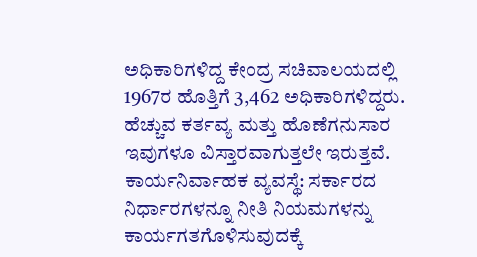ಅಧಿಕಾರಿಗಳಿದ್ದ ಕೇಂದ್ರ ಸಚಿವಾಲಯದಲ್ಲಿ 1967ರ ಹೊತ್ತಿಗೆ 3,462 ಅಧಿಕಾರಿಗಳಿದ್ದರು. ಹೆಚ್ಚುವ ಕರ್ತವ್ಯ ಮತ್ತು ಹೊಣೆಗನುಸಾರ ಇವುಗಳೂ ವಿಸ್ತಾರವಾಗುತ್ತಲೇ ಇರುತ್ತವೆ.
ಕಾರ್ಯನಿರ್ವಾಹಕ ವ್ಯವಸ್ಥೆ: ಸರ್ಕಾರದ ನಿರ್ಧಾರಗಳನ್ನೂ ನೀತಿ ನಿಯಮಗಳನ್ನು ಕಾರ್ಯಗತಗೊಳಿಸುವುದಕ್ಕೆ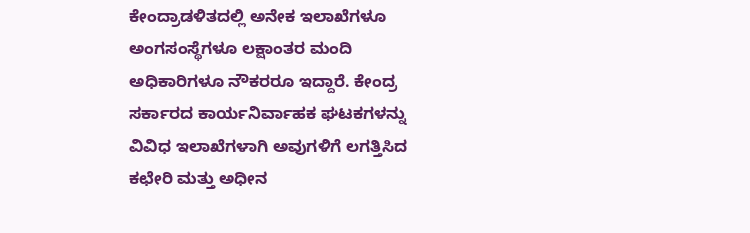ಕೇಂದ್ರಾಡಳಿತದಲ್ಲಿ ಅನೇಕ ಇಲಾಖೆಗಳೂ ಅಂಗಸಂಸ್ಥೆಗಳೂ ಲಕ್ಷಾಂತರ ಮಂದಿ ಅಧಿಕಾರಿಗಳೂ ನೌಕರರೂ ಇದ್ದಾರೆ. ಕೇಂದ್ರ ಸರ್ಕಾರದ ಕಾರ್ಯನಿರ್ವಾಹಕ ಘಟಕಗಳನ್ನು ವಿವಿಧ ಇಲಾಖೆಗಳಾಗಿ ಅವುಗಳಿಗೆ ಲಗತ್ತಿಸಿದ ಕಛೇರಿ ಮತ್ತು ಅಧೀನ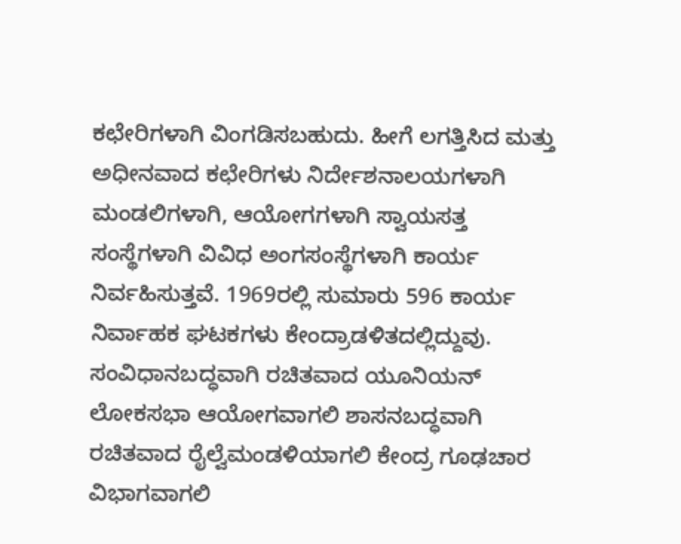ಕಛೇರಿಗಳಾಗಿ ವಿಂಗಡಿಸಬಹುದು. ಹೀಗೆ ಲಗತ್ತಿಸಿದ ಮತ್ತು ಅಧೀನವಾದ ಕಛೇರಿಗಳು ನಿರ್ದೇಶನಾಲಯಗಳಾಗಿ ಮಂಡಲಿಗಳಾಗಿ, ಆಯೋಗಗಳಾಗಿ ಸ್ವಾಯಸತ್ತ ಸಂಸ್ಥೆಗಳಾಗಿ ವಿವಿಧ ಅಂಗಸಂಸ್ಥೆಗಳಾಗಿ ಕಾರ್ಯ ನಿರ್ವಹಿಸುತ್ತವೆ. 1969ರಲ್ಲಿ ಸುಮಾರು 596 ಕಾರ್ಯ ನಿರ್ವಾಹಕ ಘಟಕಗಳು ಕೇಂದ್ರಾಡಳಿತದಲ್ಲಿದ್ದುವು. ಸಂವಿಧಾನಬದ್ಧವಾಗಿ ರಚಿತವಾದ ಯೂನಿಯನ್ ಲೋಕಸಭಾ ಆಯೋಗವಾಗಲಿ ಶಾಸನಬದ್ಧವಾಗಿ ರಚಿತವಾದ ರೈಲ್ವೆಮಂಡಳಿಯಾಗಲಿ ಕೇಂದ್ರ ಗೂಢಚಾರ ವಿಭಾಗವಾಗಲಿ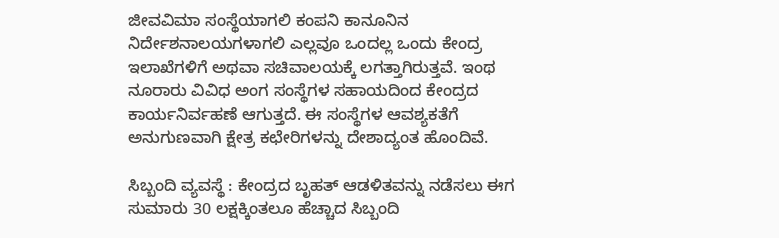ಜೀವವಿಮಾ ಸಂಸ್ಥೆಯಾಗಲಿ ಕಂಪನಿ ಕಾನೂನಿನ ನಿರ್ದೇಶನಾಲಯಗಳಾಗಲಿ ಎಲ್ಲವೂ ಒಂದಲ್ಲ ಒಂದು ಕೇಂದ್ರ ಇಲಾಖೆಗಳಿಗೆ ಅಥವಾ ಸಚಿವಾಲಯಕ್ಕೆ ಲಗತ್ತಾಗಿರುತ್ತವೆ. ಇಂಥ ನೂರಾರು ವಿವಿಧ ಅಂಗ ಸಂಸ್ಥೆಗಳ ಸಹಾಯದಿಂದ ಕೇಂದ್ರದ ಕಾರ್ಯನಿರ್ವಹಣೆ ಆಗುತ್ತದೆ. ಈ ಸಂಸ್ಥೆಗಳ ಆವಶ್ಯಕತೆಗೆ ಅನುಗುಣವಾಗಿ ಕ್ಷೇತ್ರ ಕಛೇರಿಗಳನ್ನು ದೇಶಾದ್ಯಂತ ಹೊಂದಿವೆ.

ಸಿಬ್ಬಂದಿ ವ್ಯವಸ್ಥೆ : ಕೇಂದ್ರದ ಬೃಹತ್ ಆಡಳಿತವನ್ನು ನಡೆಸಲು ಈಗ ಸುಮಾರು 30 ಲಕ್ಷಕ್ಕಿಂತಲೂ ಹೆಚ್ಚಾದ ಸಿಬ್ಬಂದಿ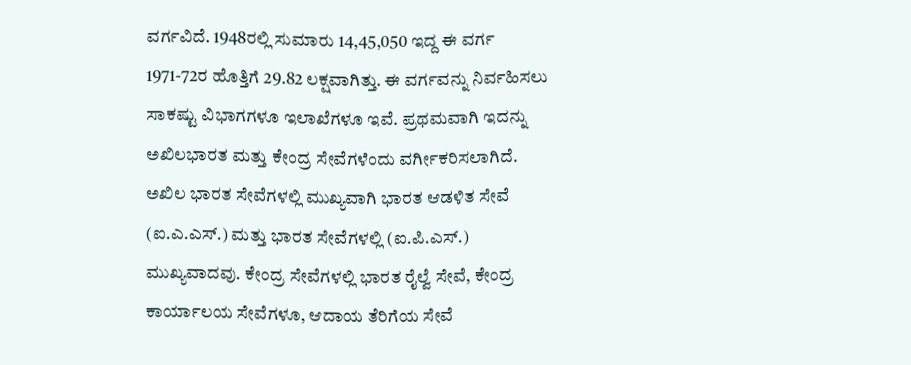ವರ್ಗವಿದೆ. 1948ರಲ್ಲಿ ಸುಮಾರು 14,45,050 ಇದ್ದ ಈ ವರ್ಗ 1971-72ರ ಹೊತ್ತಿಗೆ 29.82 ಲಕ್ಷವಾಗಿತ್ತು. ಈ ವರ್ಗವನ್ನು ನಿರ್ವಹಿಸಲು ಸಾಕಷ್ಟು ವಿಭಾಗಗಳೂ ಇಲಾಖೆಗಳೂ ಇವೆ. ಪ್ರಥಮವಾಗಿ ಇದನ್ನು ಅಖಿಲಭಾರತ ಮತ್ತು ಕೇಂದ್ರ ಸೇವೆಗಳೆಂದು ವರ್ಗೀಕರಿಸಲಾಗಿದೆ. ಅಖಿಲ ಭಾರತ ಸೇವೆಗಳಲ್ಲಿ ಮುಖ್ಯವಾಗಿ ಭಾರತ ಆಡಳಿತ ಸೇವೆ (ಐ.ಎ.ಎಸ್.) ಮತ್ತು ಭಾರತ ಸೇವೆಗಳಲ್ಲಿ (ಐ.ಪಿ.ಎಸ್.) ಮುಖ್ಯವಾದವು. ಕೇಂದ್ರ ಸೇವೆಗಳಲ್ಲಿ ಭಾರತ ರೈಲ್ವೆ ಸೇವೆ, ಕೇಂದ್ರ ಕಾರ್ಯಾಲಯ ಸೇವೆಗಳೂ, ಆದಾಯ ತೆರಿಗೆಯ ಸೇವೆ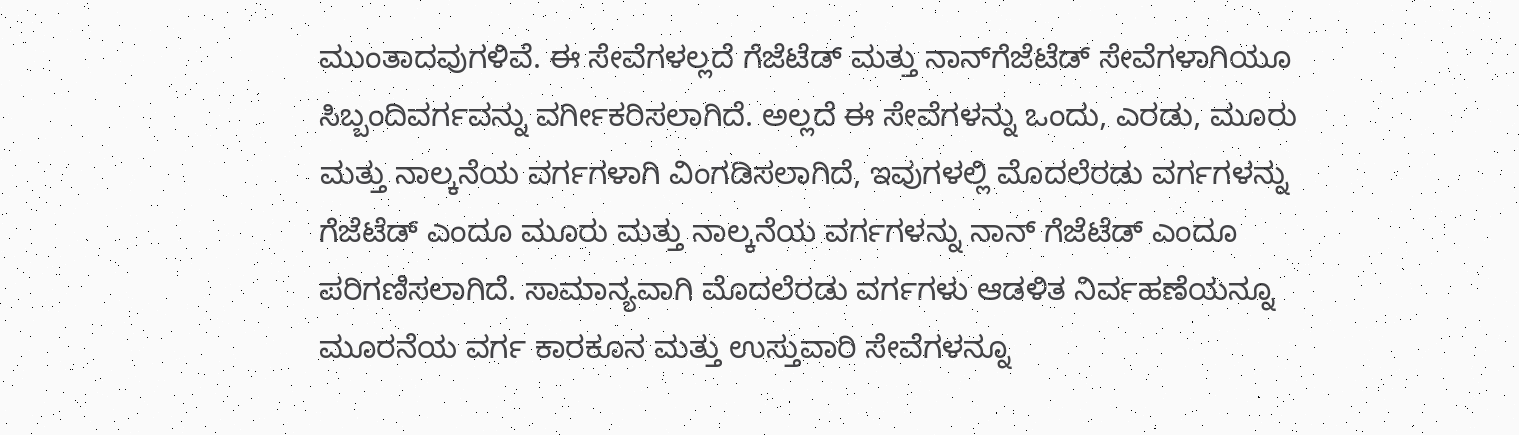ಮುಂತಾದವುಗಳಿವೆ. ಈ ಸೇವೆಗಳಲ್ಲದೆ ಗೆಜೆಟೆಡ್ ಮತ್ತು ನಾನ್‍ಗೆಜೆಟೆಡ್ ಸೇವೆಗಳಾಗಿಯೂ ಸಿಬ್ಬಂದಿವರ್ಗವನ್ನು ವರ್ಗೀಕರಿಸಲಾಗಿದೆ. ಅಲ್ಲದೆ ಈ ಸೇವೆಗಳನ್ನು ಒಂದು, ಎರಡು, ಮೂರು ಮತ್ತು ನಾಲ್ಕನೆಯ ವರ್ಗಗಳಾಗಿ ವಿಂಗಡಿಸಲಾಗಿದೆ, ಇವುಗಳಲ್ಲಿ ಮೊದಲೆರಡು ವರ್ಗಗಳನ್ನು ಗೆಜೆಟೆಡ್ ಎಂದೂ ಮೂರು ಮತ್ತು ನಾಲ್ಕನೆಯ ವರ್ಗಗಳನ್ನು ನಾನ್ ಗೆಜೆಟೆಡ್ ಎಂದೂ ಪರಿಗಣಿಸಲಾಗಿದೆ. ಸಾಮಾನ್ಯವಾಗಿ ಮೊದಲೆರಡು ವರ್ಗಗಳು ಆಡಳಿತ ನಿರ್ವಹಣೆಯನ್ನೂ ಮೂರನೆಯ ವರ್ಗ ಕಾರಕೂನ ಮತ್ತು ಉಸ್ತುವಾರಿ ಸೇವೆಗಳನ್ನೂ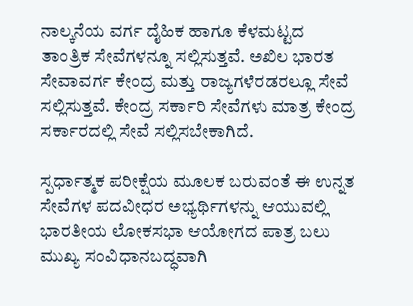ನಾಲ್ಕನೆಯ ವರ್ಗ ದೈಹಿಕ ಹಾಗೂ ಕೆಳಮಟ್ಟದ ತಾಂತ್ರಿಕ ಸೇವೆಗಳನ್ನೂ ಸಲ್ಲಿಸುತ್ತವೆ. ಅಖಿಲ ಭಾರತ ಸೇವಾವರ್ಗ ಕೇಂದ್ರ ಮತ್ತು ರಾಜ್ಯಗಳೆರಡರಲ್ಲೂ ಸೇವೆ ಸಲ್ಲಿಸುತ್ತವೆ. ಕೇಂದ್ರ ಸರ್ಕಾರಿ ಸೇವೆಗಳು ಮಾತ್ರ ಕೇಂದ್ರ ಸರ್ಕಾರದಲ್ಲಿ ಸೇವೆ ಸಲ್ಲಿಸಬೇಕಾಗಿದೆ.

ಸ್ಪರ್ಧಾತ್ಮಕ ಪರೀಕ್ಷೆಯ ಮೂಲಕ ಬರುವಂತೆ ಈ ಉನ್ನತ ಸೇವೆಗಳ ಪದವೀಧರ ಅಭ್ಯರ್ಥಿಗಳನ್ನು ಆಯುವಲ್ಲಿ ಭಾರತೀಯ ಲೋಕಸಭಾ ಆಯೋಗದ ಪಾತ್ರ ಬಲು ಮುಖ್ಯ ಸಂವಿಧಾನಬದ್ಧವಾಗಿ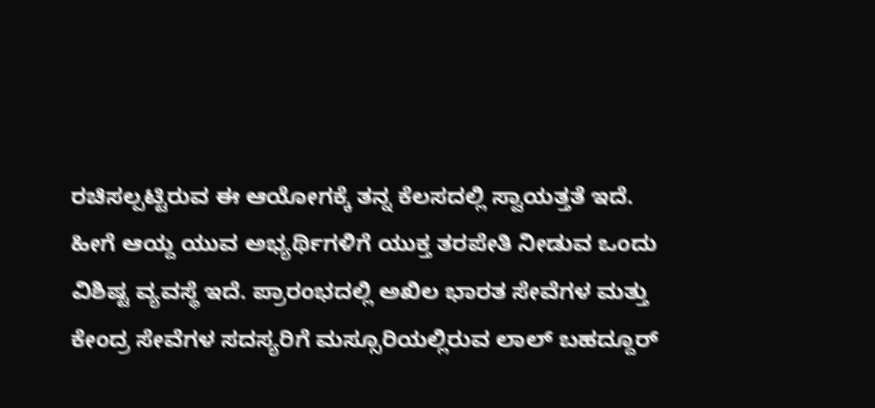ರಚಿಸಲ್ಪಟ್ಟಿರುವ ಈ ಆಯೋಗಕ್ಕೆ ತನ್ನ ಕೆಲಸದಲ್ಲಿ ಸ್ವಾಯತ್ತತೆ ಇದೆ. ಹೀಗೆ ಆಯ್ದ ಯುವ ಅಭ್ಯರ್ಥಿಗಳಿಗೆ ಯುಕ್ತ ತರಪೇತಿ ನೀಡುವ ಒಂದು ವಿಶಿಷ್ಟ ವ್ಯವಸ್ಥೆ ಇದೆ. ಪ್ರಾರಂಭದಲ್ಲಿ ಅಖಿಲ ಭಾರತ ಸೇವೆಗಳ ಮತ್ತು ಕೇಂದ್ರ ಸೇವೆಗಳ ಸದಸ್ಯರಿಗೆ ಮಸ್ಸೂರಿಯಲ್ಲಿರುವ ಲಾಲ್ ಬಹದ್ದೂರ್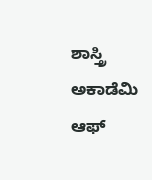ಶಾಸ್ತ್ರಿ ಅಕಾಡೆಮಿ ಆಫ್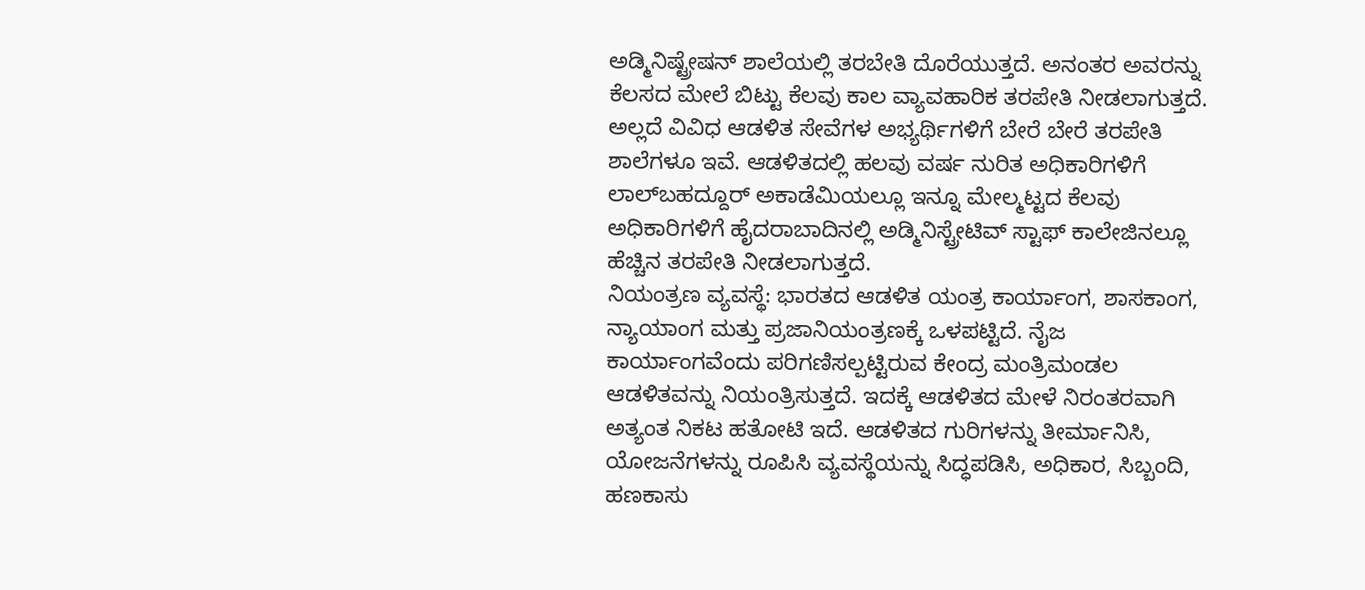ಅಡ್ಮಿನಿಷ್ಟ್ರೇಷನ್ ಶಾಲೆಯಲ್ಲಿ ತರಬೇತಿ ದೊರೆಯುತ್ತದೆ. ಅನಂತರ ಅವರನ್ನು ಕೆಲಸದ ಮೇಲೆ ಬಿಟ್ಟು ಕೆಲವು ಕಾಲ ವ್ಯಾವಹಾರಿಕ ತರಪೇತಿ ನೀಡಲಾಗುತ್ತದೆ. ಅಲ್ಲದೆ ವಿವಿಧ ಆಡಳಿತ ಸೇವೆಗಳ ಅಭ್ಯರ್ಥಿಗಳಿಗೆ ಬೇರೆ ಬೇರೆ ತರಪೇತಿ ಶಾಲೆಗಳೂ ಇವೆ. ಆಡಳಿತದಲ್ಲಿ ಹಲವು ವರ್ಷ ನುರಿತ ಅಧಿಕಾರಿಗಳಿಗೆ ಲಾಲ್‍ಬಹದ್ದೂರ್ ಅಕಾಡೆಮಿಯಲ್ಲೂ ಇನ್ನೂ ಮೇಲ್ಮಟ್ಟದ ಕೆಲವು ಅಧಿಕಾರಿಗಳಿಗೆ ಹೈದರಾಬಾದಿನಲ್ಲಿ ಅಡ್ಮಿನಿಸ್ಟ್ರೇಟಿವ್ ಸ್ಟಾಫ್ ಕಾಲೇಜಿನಲ್ಲೂ ಹೆಚ್ಚಿನ ತರಪೇತಿ ನೀಡಲಾಗುತ್ತದೆ.
ನಿಯಂತ್ರಣ ವ್ಯವಸ್ಥೆ: ಭಾರತದ ಆಡಳಿತ ಯಂತ್ರ ಕಾರ್ಯಾಂಗ, ಶಾಸಕಾಂಗ, ನ್ಯಾಯಾಂಗ ಮತ್ತು ಪ್ರಜಾನಿಯಂತ್ರಣಕ್ಕೆ ಒಳಪಟ್ಟಿದೆ. ನೈಜ ಕಾರ್ಯಾಂಗವೆಂದು ಪರಿಗಣಿಸಲ್ಪಟ್ಟಿರುವ ಕೇಂದ್ರ ಮಂತ್ರಿಮಂಡಲ ಆಡಳಿತವನ್ನು ನಿಯಂತ್ರಿಸುತ್ತದೆ. ಇದಕ್ಕೆ ಆಡಳಿತದ ಮೇಳೆ ನಿರಂತರವಾಗಿ ಅತ್ಯಂತ ನಿಕಟ ಹತೋಟಿ ಇದೆ. ಆಡಳಿತದ ಗುರಿಗಳನ್ನು ತೀರ್ಮಾನಿಸಿ, ಯೋಜನೆಗಳನ್ನು ರೂಪಿಸಿ ವ್ಯವಸ್ಥೆಯನ್ನು ಸಿದ್ಧಪಡಿಸಿ, ಅಧಿಕಾರ, ಸಿಬ್ಬಂದಿ, ಹಣಕಾಸು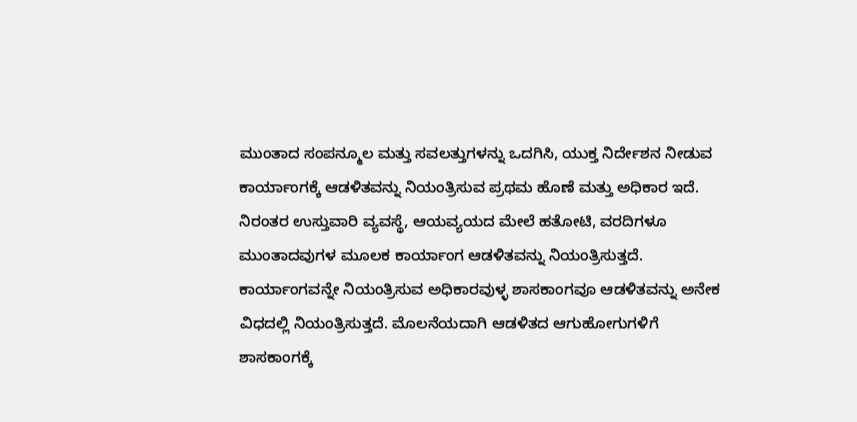ಮುಂತಾದ ಸಂಪನ್ಮೂಲ ಮತ್ತು ಸವಲತ್ತುಗಳನ್ನು ಒದಗಿಸಿ, ಯುಕ್ತ ನಿರ್ದೇಶನ ನೀಡುವ ಕಾರ್ಯಾಂಗಕ್ಕೆ ಆಡಳಿತವನ್ನು ನಿಯಂತ್ರಿಸುವ ಪ್ರಥಮ ಹೊಣೆ ಮತ್ತು ಅಧಿಕಾರ ಇದೆ. ನಿರಂತರ ಉಸ್ತುವಾರಿ ವ್ಯವಸ್ಥೆ, ಆಯವ್ಯಯದ ಮೇಲೆ ಹತೋಟಿ, ವರದಿಗಳೂ ಮುಂತಾದವುಗಳ ಮೂಲಕ ಕಾರ್ಯಾಂಗ ಆಡಳಿತವನ್ನು ನಿಯಂತ್ರಿಸುತ್ತದೆ.
ಕಾರ್ಯಾಂಗವನ್ನೇ ನಿಯಂತ್ರಿಸುವ ಅಧಿಕಾರವುಳ್ಳ ಶಾಸಕಾಂಗವೂ ಆಡಳಿತವನ್ನು ಅನೇಕ ವಿಧದಲ್ಲಿ ನಿಯಂತ್ರಿಸುತ್ತದೆ. ಮೊಲನೆಯದಾಗಿ ಆಡಳಿತದ ಆಗುಹೋಗುಗಳಿಗೆ ಶಾಸಕಾಂಗಕ್ಕೆ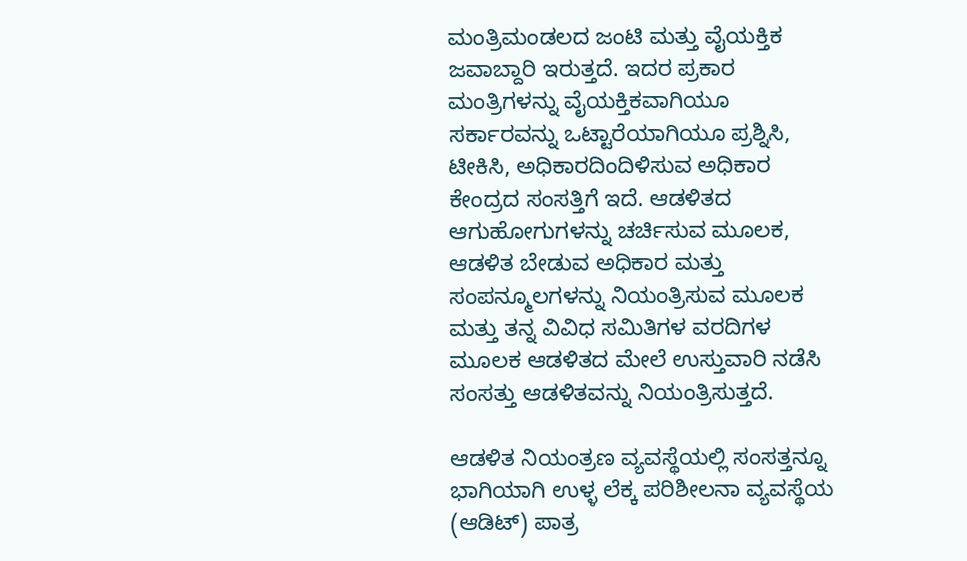ಮಂತ್ರಿಮಂಡಲದ ಜಂಟಿ ಮತ್ತು ವೈಯಕ್ತಿಕ ಜವಾಬ್ದಾರಿ ಇರುತ್ತದೆ. ಇದರ ಪ್ರಕಾರ ಮಂತ್ರಿಗಳನ್ನು ವೈಯಕ್ತಿಕವಾಗಿಯೂ ಸರ್ಕಾರವನ್ನು ಒಟ್ಟಾರೆಯಾಗಿಯೂ ಪ್ರಶ್ನಿಸಿ, ಟೀಕಿಸಿ, ಅಧಿಕಾರದಿಂದಿಳಿಸುವ ಅಧಿಕಾರ ಕೇಂದ್ರದ ಸಂಸತ್ತಿಗೆ ಇದೆ. ಆಡಳಿತದ ಆಗುಹೋಗುಗಳನ್ನು ಚರ್ಚಿಸುವ ಮೂಲಕ, ಆಡಳಿತ ಬೇಡುವ ಅಧಿಕಾರ ಮತ್ತು ಸಂಪನ್ಮೂಲಗಳನ್ನು ನಿಯಂತ್ರಿಸುವ ಮೂಲಕ ಮತ್ತು ತನ್ನ ವಿವಿಧ ಸಮಿತಿಗಳ ವರದಿಗಳ ಮೂಲಕ ಆಡಳಿತದ ಮೇಲೆ ಉಸ್ತುವಾರಿ ನಡೆಸಿ ಸಂಸತ್ತು ಆಡಳಿತವನ್ನು ನಿಯಂತ್ರಿಸುತ್ತದೆ.

ಆಡಳಿತ ನಿಯಂತ್ರಣ ವ್ಯವಸ್ಥೆಯಲ್ಲಿ ಸಂಸತ್ತನ್ನೂ ಭಾಗಿಯಾಗಿ ಉಳ್ಳ ಲೆಕ್ಕ ಪರಿಶೀಲನಾ ವ್ಯವಸ್ಥೆಯ (ಆಡಿಟ್) ಪಾತ್ರ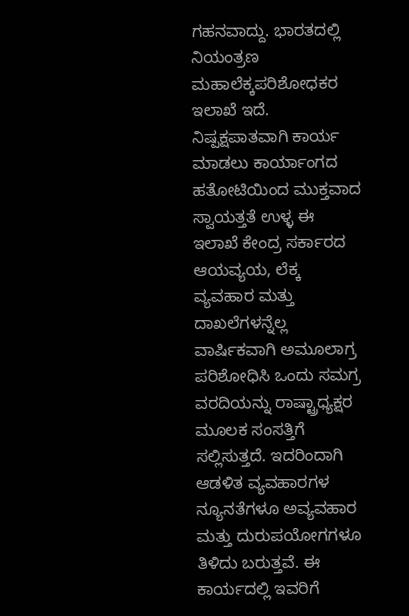ಗಹನವಾದ್ದು. ಭಾರತದಲ್ಲಿ ನಿಯಂತ್ರಣ ಮಹಾಲೆಕ್ಕಪರಿಶೋಧಕರ ಇಲಾಖೆ ಇದೆ. ನಿಷ್ಪಕ್ಷಪಾತವಾಗಿ ಕಾರ್ಯ ಮಾಡಲು ಕಾರ್ಯಾಂಗದ ಹತೋಟಿಯಿಂದ ಮುಕ್ತವಾದ ಸ್ವಾಯತ್ತತೆ ಉಳ್ಳ ಈ ಇಲಾಖೆ ಕೇಂದ್ರ ಸರ್ಕಾರದ ಆಯವ್ಯಯ, ಲೆಕ್ಕ ವ್ಯವಹಾರ ಮತ್ತು ದಾಖಲೆಗಳನ್ನೆಲ್ಲ ವಾರ್ಷಿಕವಾಗಿ ಅಮೂಲಾಗ್ರ ಪರಿಶೋಧಿಸಿ ಒಂದು ಸಮಗ್ರ ವರದಿಯನ್ನು ರಾಷ್ಟ್ರಾಧ್ಯಕ್ಷರ ಮೂಲಕ ಸಂಸತ್ತಿಗೆ ಸಲ್ಲಿಸುತ್ತದೆ. ಇದರಿಂದಾಗಿ ಆಡಳಿತ ವ್ಯವಹಾರಗಳ ನ್ಯೂನತೆಗಳೂ ಅವ್ಯವಹಾರ ಮತ್ತು ದುರುಪಯೋಗಗಳೂ ತಿಳಿದು ಬರುತ್ತವೆ. ಈ ಕಾರ್ಯದಲ್ಲಿ ಇವರಿಗೆ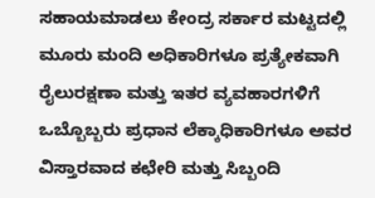ಸಹಾಯಮಾಡಲು ಕೇಂದ್ರ ಸರ್ಕಾರ ಮಟ್ಟದಲ್ಲಿ ಮೂರು ಮಂದಿ ಅಧಿಕಾರಿಗಳೂ ಪ್ರತ್ಯೇಕವಾಗಿ ರೈಲುರಕ್ಷಣಾ ಮತ್ತು ಇತರ ವ್ಯವಹಾರಗಳಿಗೆ ಒಬ್ಬೊಬ್ಬರು ಪ್ರಧಾನ ಲೆಕ್ಕಾಧಿಕಾರಿಗಳೂ ಅವರ ವಿಸ್ತಾರವಾದ ಕಛೇರಿ ಮತ್ತು ಸಿಬ್ಬಂದಿ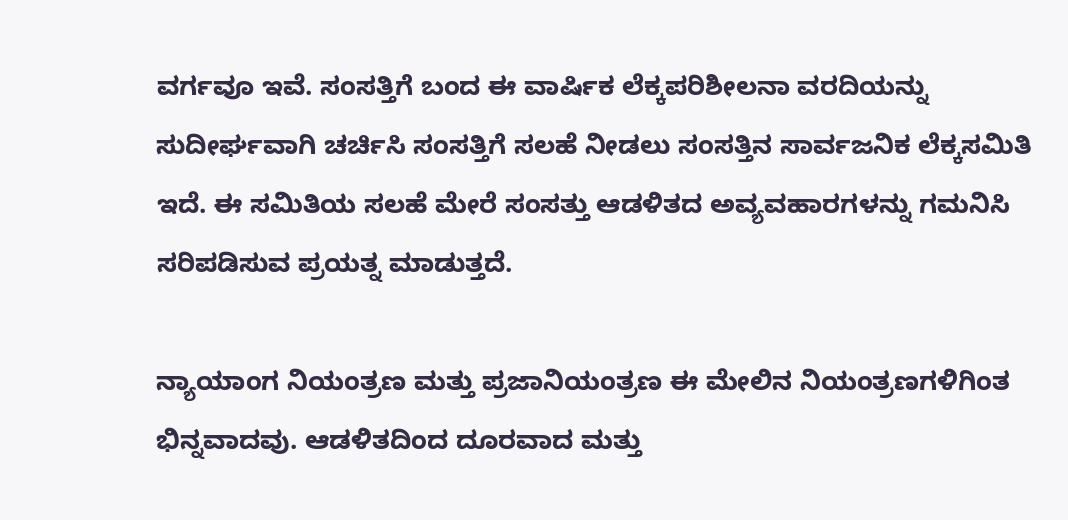ವರ್ಗವೂ ಇವೆ. ಸಂಸತ್ತಿಗೆ ಬಂದ ಈ ವಾರ್ಷಿಕ ಲೆಕ್ಕಪರಿಶೀಲನಾ ವರದಿಯನ್ನು ಸುದೀರ್ಘವಾಗಿ ಚರ್ಚಿಸಿ ಸಂಸತ್ತಿಗೆ ಸಲಹೆ ನೀಡಲು ಸಂಸತ್ತಿನ ಸಾರ್ವಜನಿಕ ಲೆಕ್ಕಸಮಿತಿ ಇದೆ. ಈ ಸಮಿತಿಯ ಸಲಹೆ ಮೇರೆ ಸಂಸತ್ತು ಆಡಳಿತದ ಅವ್ಯವಹಾರಗಳನ್ನು ಗಮನಿಸಿ ಸರಿಪಡಿಸುವ ಪ್ರಯತ್ನ ಮಾಡುತ್ತದೆ.

ನ್ಯಾಯಾಂಗ ನಿಯಂತ್ರಣ ಮತ್ತು ಪ್ರಜಾನಿಯಂತ್ರಣ ಈ ಮೇಲಿನ ನಿಯಂತ್ರಣಗಳಿಗಿಂತ ಭಿನ್ನವಾದವು. ಆಡಳಿತದಿಂದ ದೂರವಾದ ಮತ್ತು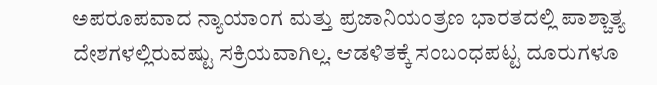ಅಪರೂಪವಾದ ನ್ಯಾಯಾಂಗ ಮತ್ತು ಪ್ರಜಾನಿಯಂತ್ರಣ ಭಾರತದಲ್ಲಿ ಪಾಶ್ಚಾತ್ಯ ದೇಶಗಳಲ್ಲಿರುವಷ್ಟು ಸಕ್ರಿಯವಾಗಿಲ್ಲ. ಆಡಳಿತಕ್ಕೆ ಸಂಬಂಧಪಟ್ಟ ದೂರುಗಳೂ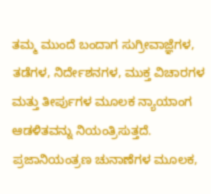ತಮ್ಮ ಮುಂದೆ ಬಂದಾಗ ಸುಗ್ರೀವಾಜ್ಞೆಗಳ, ತಡೆಗಳ, ನಿರ್ದೇಶನಗಳ, ಮುಕ್ತ ವಿಚಾರಗಳ ಮತ್ತು ತೀರ್ಪುಗಳ ಮೂಲಕ ನ್ಯಾಯಾಂಗ ಆಡಳಿತವನ್ನು ನಿಯಂತ್ರಿಸುತ್ತದೆ. ಪ್ರಜಾನಿಯಂತ್ರಣ ಚುನಾಣೆಗಳ ಮೂಲಕ,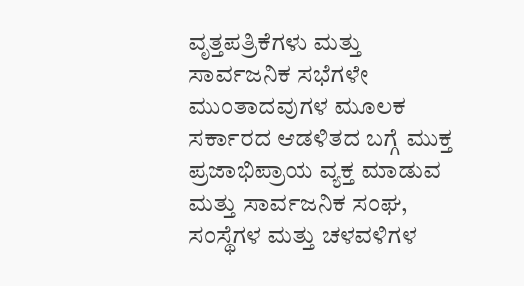ವೃತ್ತಪತ್ರಿಕೆಗಳು ಮತ್ತು ಸಾರ್ವಜನಿಕ ಸಭೆಗಳೇ ಮುಂತಾದವುಗಳ ಮೂಲಕ ಸರ್ಕಾರದ ಆಡಳಿತದ ಬಗ್ಗೆ ಮುಕ್ತ ಪ್ರಜಾಭಿಪ್ರಾಯ ವ್ಯಕ್ತ ಮಾಡುವ ಮತ್ತು ಸಾರ್ವಜನಿಕ ಸಂಘ, ಸಂಸ್ಥೆಗಳ ಮತ್ತು ಚಳವಳಿಗಳ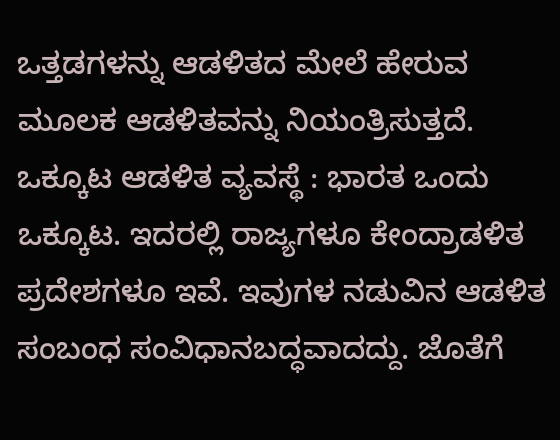ಒತ್ತಡಗಳನ್ನು ಆಡಳಿತದ ಮೇಲೆ ಹೇರುವ ಮೂಲಕ ಆಡಳಿತವನ್ನು ನಿಯಂತ್ರಿಸುತ್ತದೆ.
ಒಕ್ಕೂಟ ಆಡಳಿತ ವ್ಯವಸ್ಥೆ : ಭಾರತ ಒಂದು ಒಕ್ಕೂಟ. ಇದರಲ್ಲಿ ರಾಜ್ಯಗಳೂ ಕೇಂದ್ರಾಡಳಿತ ಪ್ರದೇಶಗಳೂ ಇವೆ. ಇವುಗಳ ನಡುವಿನ ಆಡಳಿತ ಸಂಬಂಧ ಸಂವಿಧಾನಬದ್ಧವಾದದ್ದು. ಜೊತೆಗೆ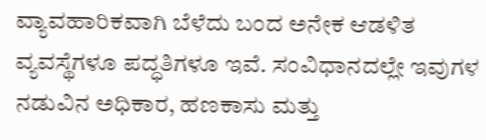ವ್ಯಾವಹಾರಿಕವಾಗಿ ಬೆಳೆದು ಬಂದ ಅನೇಕ ಆಡಳಿತ ವ್ಯವಸ್ಥೆಗಳೂ ಪದ್ಧತಿಗಳೂ ಇವೆ. ಸಂವಿಧಾನದಲ್ಲೇ ಇವುಗಳ ನಡುವಿನ ಅಧಿಕಾರ, ಹಣಕಾಸು ಮತ್ತು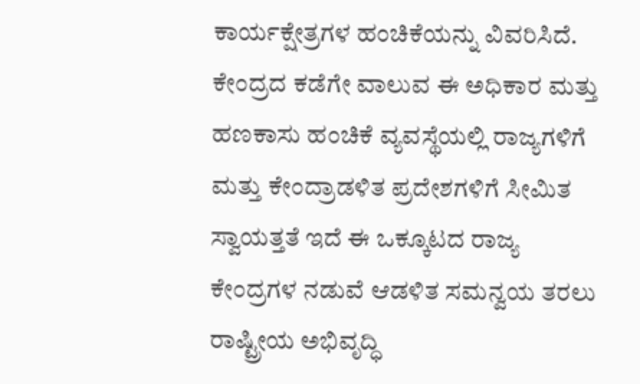ಕಾರ್ಯಕ್ಷೇತ್ರಗಳ ಹಂಚಿಕೆಯನ್ನು ವಿವರಿಸಿದೆ. ಕೇಂದ್ರದ ಕಡೆಗೇ ವಾಲುವ ಈ ಅಧಿಕಾರ ಮತ್ತು ಹಣಕಾಸು ಹಂಚಿಕೆ ವ್ಯವಸ್ಥೆಯಲ್ಲಿ ರಾಜ್ಯಗಳಿಗೆ ಮತ್ತು ಕೇಂದ್ರಾಡಳಿತ ಪ್ರದೇಶಗಳಿಗೆ ಸೀಮಿತ ಸ್ವಾಯತ್ತತೆ ಇದೆ ಈ ಒಕ್ಕೂಟದ ರಾಜ್ಯ ಕೇಂದ್ರಗಳ ನಡುವೆ ಆಡಳಿತ ಸಮನ್ವಯ ತರಲು ರಾಷ್ಟ್ರೀಯ ಅಭಿವೃದ್ಧಿ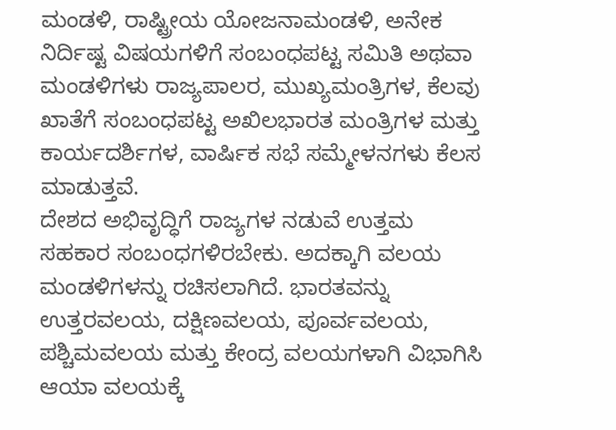ಮಂಡಳಿ, ರಾಷ್ಟ್ರೀಯ ಯೋಜನಾಮಂಡಳಿ, ಅನೇಕ ನಿರ್ದಿಷ್ಟ ವಿಷಯಗಳಿಗೆ ಸಂಬಂಧಪಟ್ಟ ಸಮಿತಿ ಅಥವಾ ಮಂಡಳಿಗಳು ರಾಜ್ಯಪಾಲರ, ಮುಖ್ಯಮಂತ್ರಿಗಳ, ಕೆಲವು ಖಾತೆಗೆ ಸಂಬಂಧಪಟ್ಟ ಅಖಿಲಭಾರತ ಮಂತ್ರಿಗಳ ಮತ್ತು ಕಾರ್ಯದರ್ಶಿಗಳ, ವಾರ್ಷಿಕ ಸಭೆ ಸಮ್ಮೇಳನಗಳು ಕೆಲಸ ಮಾಡುತ್ತವೆ.
ದೇಶದ ಅಭಿವೃದ್ಧಿಗೆ ರಾಜ್ಯಗಳ ನಡುವೆ ಉತ್ತಮ ಸಹಕಾರ ಸಂಬಂಧಗಳಿರಬೇಕು. ಅದಕ್ಕಾಗಿ ವಲಯ ಮಂಡಳಿಗಳನ್ನು ರಚಿಸಲಾಗಿದೆ. ಭಾರತವನ್ನು ಉತ್ತರವಲಯ, ದಕ್ಷಿಣವಲಯ, ಪೂರ್ವವಲಯ, ಪಶ್ಚಿಮವಲಯ ಮತ್ತು ಕೇಂದ್ರ ವಲಯಗಳಾಗಿ ವಿಭಾಗಿಸಿ ಆಯಾ ವಲಯಕ್ಕೆ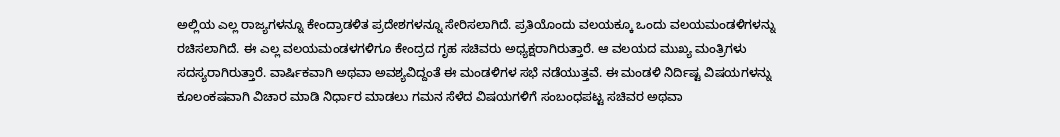ಅಲ್ಲಿಯ ಎಲ್ಲ ರಾಜ್ಯಗಳನ್ನೂ ಕೇಂದ್ರಾಡಳಿತ ಪ್ರದೇಶಗಳನ್ನೂ ಸೇರಿಸಲಾಗಿದೆ. ಪ್ರತಿಯೊಂದು ವಲಯಕ್ಕೂ ಒಂದು ವಲಯಮಂಡಳಿಗಳನ್ನು ರಚಿಸಲಾಗಿದೆ. ಈ ಎಲ್ಲ ವಲಯಮಂಡಳಗಳಿಗೂ ಕೇಂದ್ರದ ಗೃಹ ಸಚಿವರು ಅಧ್ಯಕ್ಷರಾಗಿರುತ್ತಾರೆ. ಆ ವಲಯದ ಮುಖ್ಯ ಮಂತ್ರಿಗಳು ಸದಸ್ಯರಾಗಿರುತ್ತಾರೆ. ವಾರ್ಷಿಕವಾಗಿ ಅಥವಾ ಅವಶ್ಯವಿದ್ದಂತೆ ಈ ಮಂಡಳಿಗಳ ಸಭೆ ನಡೆಯುತ್ತವೆ. ಈ ಮಂಡಳಿ ನಿರ್ದಿಷ್ಟ ವಿಷಯಗಳನ್ನು ಕೂಲಂಕಷವಾಗಿ ವಿಚಾರ ಮಾಡಿ ನಿರ್ಧಾರ ಮಾಡಲು ಗಮನ ಸೆಳೆದ ವಿಷಯಗಳಿಗೆ ಸಂಬಂಧಪಟ್ಟ ಸಚಿವರ ಅಥವಾ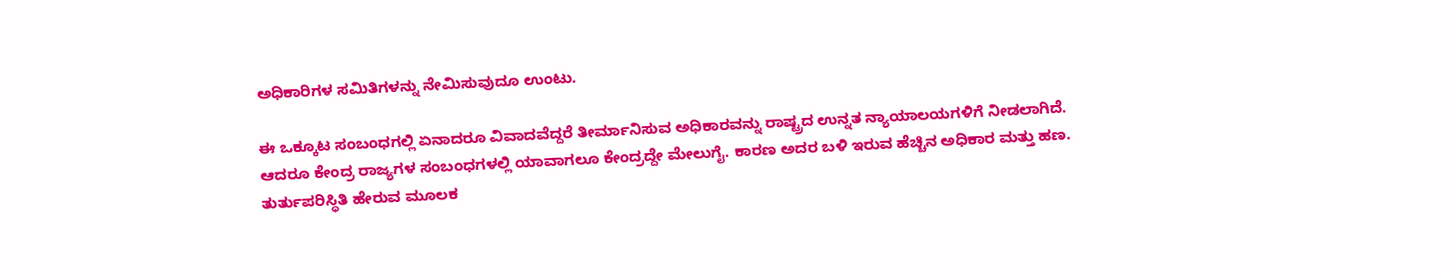ಅಧಿಕಾರಿಗಳ ಸಮಿತಿಗಳನ್ನು ನೇಮಿಸುವುದೂ ಉಂಟು.

ಈ ಒಕ್ಕೂಟ ಸಂಬಂಧಗಲ್ಲಿ ಏನಾದರೂ ವಿವಾದವೆದ್ದರೆ ತೀರ್ಮಾನಿಸುವ ಅಧಿಕಾರವನ್ನು ರಾಷ್ಟ್ರದ ಉನ್ನತ ನ್ಯಾಯಾಲಯಗಳಿಗೆ ನೀಡಲಾಗಿದೆ. ಆದರೂ ಕೇಂದ್ರ ರಾಜ್ಯಗಳ ಸಂಬಂಧಗಳಲ್ಲಿ ಯಾವಾಗಲೂ ಕೇಂದ್ರದ್ದೇ ಮೇಲುಗೈ. ಕಾರಣ ಅದರ ಬಳಿ ಇರುವ ಹೆಚ್ಚಿನ ಅಧಿಕಾರ ಮತ್ತು ಹಣ. ತುರ್ತುಪರಿಸ್ಥಿತಿ ಹೇರುವ ಮೂಲಕ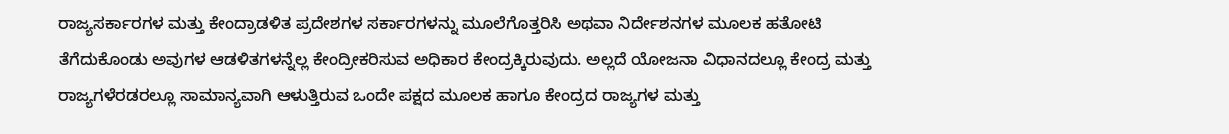ರಾಜ್ಯಸರ್ಕಾರಗಳ ಮತ್ತು ಕೇಂದ್ರಾಡಳಿತ ಪ್ರದೇಶಗಳ ಸರ್ಕಾರಗಳನ್ನು ಮೂಲೆಗೊತ್ತರಿಸಿ ಅಥವಾ ನಿರ್ದೇಶನಗಳ ಮೂಲಕ ಹತೋಟಿ ತೆಗೆದುಕೊಂಡು ಅವುಗಳ ಆಡಳಿತಗಳನ್ನೆಲ್ಲ ಕೇಂದ್ರೀಕರಿಸುವ ಅಧಿಕಾರ ಕೇಂದ್ರಕ್ಕಿರುವುದು. ಅಲ್ಲದೆ ಯೋಜನಾ ವಿಧಾನದಲ್ಲೂ ಕೇಂದ್ರ ಮತ್ತು ರಾಜ್ಯಗಳೆರಡರಲ್ಲೂ ಸಾಮಾನ್ಯವಾಗಿ ಆಳುತ್ತಿರುವ ಒಂದೇ ಪಕ್ಷದ ಮೂಲಕ ಹಾಗೂ ಕೇಂದ್ರದ ರಾಜ್ಯಗಳ ಮತ್ತು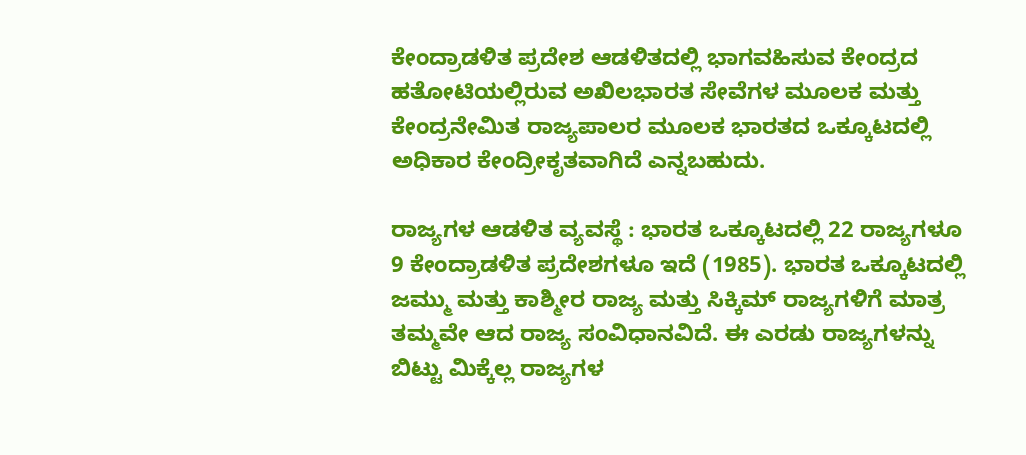ಕೇಂದ್ರಾಡಳಿತ ಪ್ರದೇಶ ಆಡಳಿತದಲ್ಲಿ ಭಾಗವಹಿಸುವ ಕೇಂದ್ರದ ಹತೋಟಿಯಲ್ಲಿರುವ ಅಖಿಲಭಾರತ ಸೇವೆಗಳ ಮೂಲಕ ಮತ್ತು ಕೇಂದ್ರನೇಮಿತ ರಾಜ್ಯಪಾಲರ ಮೂಲಕ ಭಾರತದ ಒಕ್ಕೂಟದಲ್ಲಿ ಅಧಿಕಾರ ಕೇಂದ್ರೀಕೃತವಾಗಿದೆ ಎನ್ನಬಹುದು.

ರಾಜ್ಯಗಳ ಆಡಳಿತ ವ್ಯವಸ್ಥೆ : ಭಾರತ ಒಕ್ಕೂಟದಲ್ಲಿ 22 ರಾಜ್ಯಗಳೂ 9 ಕೇಂದ್ರಾಡಳಿತ ಪ್ರದೇಶಗಳೂ ಇದೆ (1985). ಭಾರತ ಒಕ್ಕೂಟದಲ್ಲಿ ಜಮ್ಮು ಮತ್ತು ಕಾಶ್ಮೀರ ರಾಜ್ಯ ಮತ್ತು ಸಿಕ್ಕಿಮ್ ರಾಜ್ಯಗಳಿಗೆ ಮಾತ್ರ ತಮ್ಮವೇ ಆದ ರಾಜ್ಯ ಸಂವಿಧಾನವಿದೆ. ಈ ಎರಡು ರಾಜ್ಯಗಳನ್ನು ಬಿಟ್ಟು ಮಿಕ್ಕೆಲ್ಲ ರಾಜ್ಯಗಳ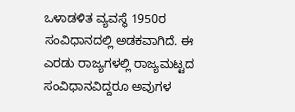ಒಳಾಡಳಿತ ವ್ಯವಸ್ಥೆ 1950ರ ಸಂವಿಧಾನದಲ್ಲಿ ಅಡಕವಾಗಿದೆ. ಈ ಎರಡು ರಾಜ್ಯಗಳಲ್ಲಿ ರಾಜ್ಯಮಟ್ಟದ ಸಂವಿಧಾನವಿದ್ದರೂ ಅವುಗಳ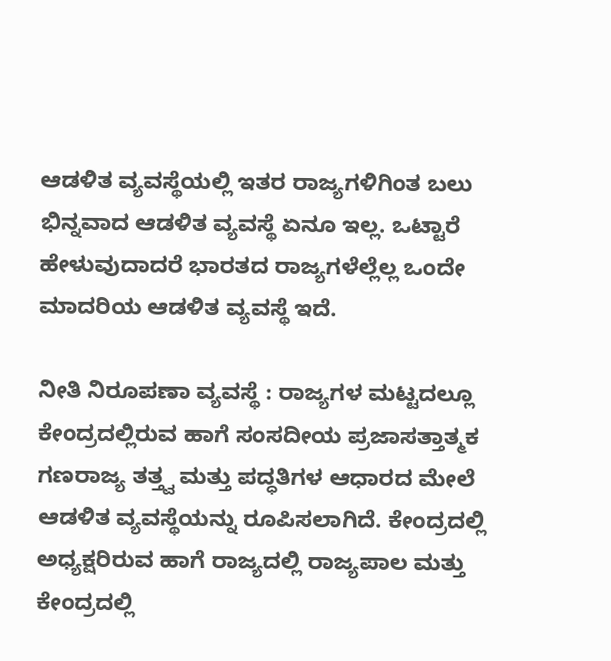ಆಡಳಿತ ವ್ಯವಸ್ಥೆಯಲ್ಲಿ ಇತರ ರಾಜ್ಯಗಳಿಗಿಂತ ಬಲು ಭಿನ್ನವಾದ ಆಡಳಿತ ವ್ಯವಸ್ಥೆ ಏನೂ ಇಲ್ಲ. ಒಟ್ಟಾರೆ ಹೇಳುವುದಾದರೆ ಭಾರತದ ರಾಜ್ಯಗಳೆಲ್ಲೆಲ್ಲ ಒಂದೇ ಮಾದರಿಯ ಆಡಳಿತ ವ್ಯವಸ್ಥೆ ಇದೆ.

ನೀತಿ ನಿರೂಪಣಾ ವ್ಯವಸ್ಥೆ : ರಾಜ್ಯಗಳ ಮಟ್ಟದಲ್ಲೂ ಕೇಂದ್ರದಲ್ಲಿರುವ ಹಾಗೆ ಸಂಸದೀಯ ಪ್ರಜಾಸತ್ತಾತ್ಮಕ ಗಣರಾಜ್ಯ ತತ್ತ್ವ ಮತ್ತು ಪದ್ಧತಿಗಳ ಆಧಾರದ ಮೇಲೆ ಆಡಳಿತ ವ್ಯವಸ್ಥೆಯನ್ನು ರೂಪಿಸಲಾಗಿದೆ. ಕೇಂದ್ರದಲ್ಲಿ ಅಧ್ಯಕ್ಷರಿರುವ ಹಾಗೆ ರಾಜ್ಯದಲ್ಲಿ ರಾಜ್ಯಪಾಲ ಮತ್ತು ಕೇಂದ್ರದಲ್ಲಿ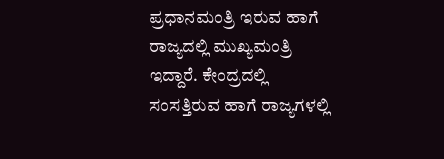ಪ್ರಧಾನಮಂತ್ರಿ ಇರುವ ಹಾಗೆ ರಾಜ್ಯದಲ್ಲಿ ಮುಖ್ಯಮಂತ್ರಿ ಇದ್ದಾರೆ. ಕೇಂದ್ರದಲ್ಲಿ ಸಂಸತ್ತಿರುವ ಹಾಗೆ ರಾಜ್ಯಗಳಲ್ಲಿ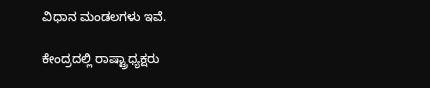ವಿಧಾನ ಮಂಡಲಗಳು ಇವೆ.

ಕೇಂದ್ರದಲ್ಲಿ ರಾಷ್ಟ್ರಾಧ್ಯಕ್ಷರು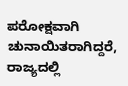ಪರೋಕ್ಷವಾಗಿ ಚುನಾಯಿತರಾಗಿದ್ದರೆ, ರಾಜ್ಯದಲ್ಲಿ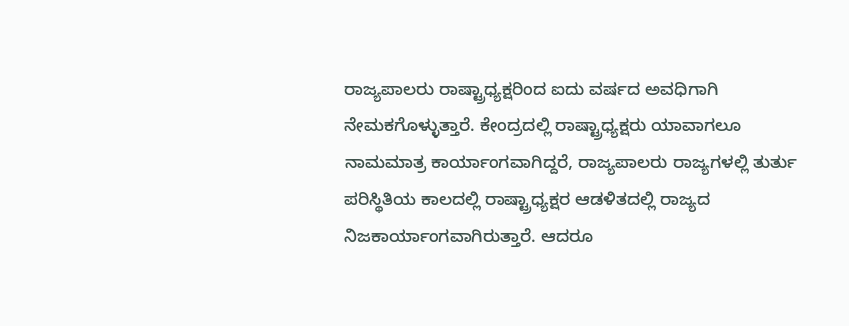ರಾಜ್ಯಪಾಲರು ರಾಷ್ಟ್ರಾಧ್ಯಕ್ಷರಿಂದ ಐದು ವರ್ಷದ ಅವಧಿಗಾಗಿ ನೇಮಕಗೊಳ್ಳುತ್ತಾರೆ. ಕೇಂದ್ರದಲ್ಲಿ ರಾಷ್ಟ್ರಾಧ್ಯಕ್ಷರು ಯಾವಾಗಲೂ ನಾಮಮಾತ್ರ ಕಾರ್ಯಾಂಗವಾಗಿದ್ದರೆ, ರಾಜ್ಯಪಾಲರು ರಾಜ್ಯಗಳಲ್ಲಿ ತುರ್ತು ಪರಿಸ್ಥಿತಿಯ ಕಾಲದಲ್ಲಿ ರಾಷ್ಟ್ರಾಧ್ಯಕ್ಷರ ಆಡಳಿತದಲ್ಲಿ ರಾಜ್ಯದ ನಿಜಕಾರ್ಯಾಂಗವಾಗಿರುತ್ತಾರೆ. ಆದರೂ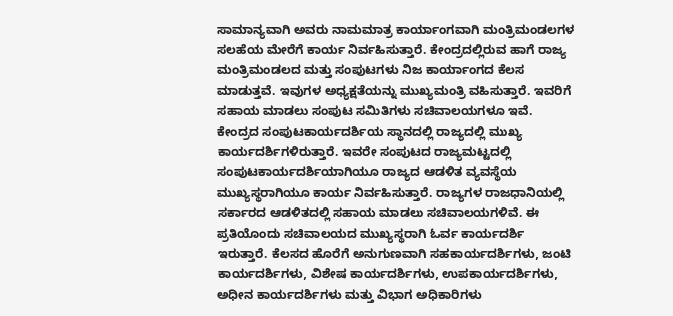ಸಾಮಾನ್ಯವಾಗಿ ಅವರು ನಾಮಮಾತ್ರ ಕಾರ್ಯಾಂಗವಾಗಿ ಮಂತ್ರಿಮಂಡಲಗಳ ಸಲಹೆಯ ಮೇರೆಗೆ ಕಾರ್ಯ ನಿರ್ವಹಿಸುತ್ತಾರೆ. ಕೇಂದ್ರದಲ್ಲಿರುವ ಹಾಗೆ ರಾಜ್ಯ ಮಂತ್ರಿಮಂಡಲದ ಮತ್ತು ಸಂಪುಟಗಳು ನಿಜ ಕಾರ್ಯಾಂಗದ ಕೆಲಸ ಮಾಡುತ್ತವೆ. ಇವುಗಳ ಅಧ್ಯಕ್ಷತೆಯನ್ನು ಮುಖ್ಯಮಂತ್ರಿ ವಹಿಸುತ್ತಾರೆ. ಇವರಿಗೆ ಸಹಾಯ ಮಾಡಲು ಸಂಪುಟ ಸಮಿತಿಗಳು ಸಚಿವಾಲಯಗಳೂ ಇವೆ. ಕೇಂದ್ರದ ಸಂಪುಟಕಾರ್ಯದರ್ಶಿಯ ಸ್ಥಾನದಲ್ಲಿ ರಾಜ್ಯದಲ್ಲಿ ಮುಖ್ಯ ಕಾರ್ಯದರ್ಶಿಗಳಿರುತ್ತಾರೆ. ಇವರೇ ಸಂಪುಟದ ರಾಜ್ಯಮಟ್ಟದಲ್ಲಿ ಸಂಪುಟಕಾರ್ಯದರ್ಶಿಯಾಗಿಯೂ ರಾಜ್ಯದ ಆಡಳಿತ ವ್ಯವಸ್ಥೆಯ ಮುಖ್ಯಸ್ಥರಾಗಿಯೂ ಕಾರ್ಯ ನಿರ್ವಹಿಸುತ್ತಾರೆ. ರಾಜ್ಯಗಳ ರಾಜಧಾನಿಯಲ್ಲಿ ಸರ್ಕಾರದ ಆಡಳಿತದಲ್ಲಿ ಸಹಾಯ ಮಾಡಲು ಸಚಿವಾಲಯಗಳಿವೆ. ಈ ಪ್ರತಿಯೊಂದು ಸಚಿವಾಲಯದ ಮುಖ್ಯಸ್ಥರಾಗಿ ಓರ್ವ ಕಾರ್ಯದರ್ಶಿ ಇರುತ್ತಾರೆ. ಕೆಲಸದ ಹೊರೆಗೆ ಅನುಗುಣವಾಗಿ ಸಹಕಾರ್ಯದರ್ಶಿಗಳು, ಜಂಟಿ ಕಾರ್ಯದರ್ಶಿಗಳು, ವಿಶೇಷ ಕಾರ್ಯದರ್ಶಿಗಳು, ಉಪಕಾರ್ಯದರ್ಶಿಗಳು, ಅಧೀನ ಕಾರ್ಯದರ್ಶಿಗಳು ಮತ್ತು ವಿಭಾಗ ಅಧಿಕಾರಿಗಳು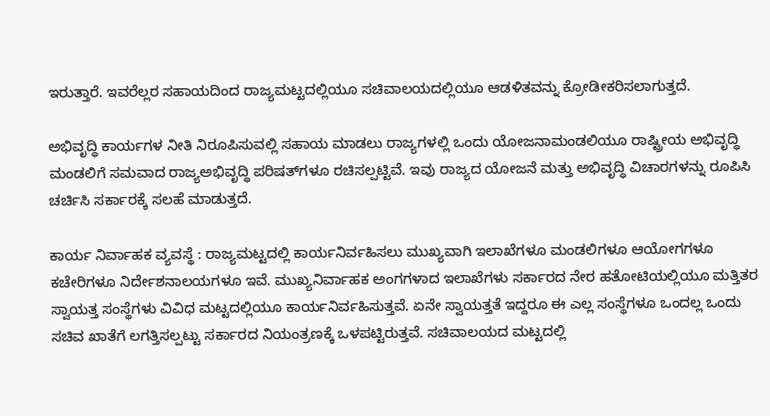ಇರುತ್ತಾರೆ. ಇವರೆಲ್ಲರ ಸಹಾಯದಿಂದ ರಾಜ್ಯಮಟ್ಟದಲ್ಲಿಯೂ ಸಚಿವಾಲಯದಲ್ಲಿಯೂ ಆಡಳಿತವನ್ನು ಕ್ರೋಡೀಕರಿಸಲಾಗುತ್ತದೆ.

ಅಭಿವೃದ್ಧಿ ಕಾರ್ಯಗಳ ನೀತಿ ನಿರೂಪಿಸುವಲ್ಲಿ ಸಹಾಯ ಮಾಡಲು ರಾಜ್ಯಗಳಲ್ಲಿ ಒಂದು ಯೋಜನಾಮಂಡಲಿಯೂ ರಾಷ್ಟ್ರೀಯ ಅಭಿವೃದ್ಧಿ ಮಂಡಲಿಗೆ ಸಮವಾದ ರಾಜ್ಯಅಭಿವೃದ್ಧಿ ಪರಿಷತ್‍ಗಳೂ ರಚಿಸಲ್ಪಟ್ಟಿವೆ. ಇವು ರಾಜ್ಯದ ಯೋಜನೆ ಮತ್ತು ಅಭಿವೃದ್ಧಿ ವಿಚಾರಗಳನ್ನು ರೂಪಿಸಿ ಚರ್ಚಿಸಿ ಸರ್ಕಾರಕ್ಕೆ ಸಲಹೆ ಮಾಡುತ್ತದೆ.

ಕಾರ್ಯ ನಿರ್ವಾಹಕ ವ್ಯವಸ್ಥೆ : ರಾಜ್ಯಮಟ್ಟದಲ್ಲಿ ಕಾರ್ಯನಿರ್ವಹಿಸಲು ಮುಖ್ಯವಾಗಿ ಇಲಾಖೆಗಳೂ ಮಂಡಲಿಗಳೂ ಆಯೋಗಗಳೂ ಕಚೇರಿಗಳೂ ನಿರ್ದೇಶನಾಲಯಗಳೂ ಇವೆ. ಮುಖ್ಯನಿರ್ವಾಹಕ ಅಂಗಗಳಾದ ಇಲಾಖೆಗಳು ಸರ್ಕಾರದ ನೇರ ಹತೋಟಿಯಲ್ಲಿಯೂ ಮತ್ತಿತರ ಸ್ವಾಯತ್ತ ಸಂಸ್ಥೆಗಳು ವಿವಿಧ ಮಟ್ಟದಲ್ಲಿಯೂ ಕಾರ್ಯನಿರ್ವಹಿಸುತ್ತವೆ. ಏನೇ ಸ್ವಾಯತ್ತತೆ ಇದ್ದರೂ ಈ ಎಲ್ಲ ಸಂಸ್ಥೆಗಳೂ ಒಂದಲ್ಲ ಒಂದು ಸಚಿವ ಖಾತೆಗೆ ಲಗತ್ತಿಸಲ್ಪಟ್ಟು ಸರ್ಕಾರದ ನಿಯಂತ್ರಣಕ್ಕೆ ಒಳಪಟ್ಟಿರುತ್ತವೆ. ಸಚಿವಾಲಯದ ಮಟ್ಟದಲ್ಲಿ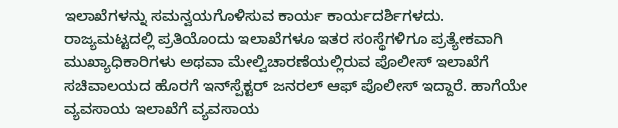ಇಲಾಖೆಗಳನ್ನು ಸಮನ್ವಯಗೊಳಿಸುವ ಕಾರ್ಯ ಕಾರ್ಯದರ್ಶಿಗಳದು.
ರಾಜ್ಯಮಟ್ಟದಲ್ಲಿ ಪ್ರತಿಯೊಂದು ಇಲಾಖೆಗಳೂ ಇತರ ಸಂಸ್ಥೆಗಳಿಗೂ ಪ್ರತ್ಯೇಕವಾಗಿ ಮುಖ್ಯಾಧಿಕಾರಿಗಳು ಅಥವಾ ಮೇಲ್ವಿಚಾರಣೆಯಲ್ಲಿರುವ ಪೊಲೀಸ್ ಇಲಾಖೆಗೆ ಸಚಿವಾಲಯದ ಹೊರಗೆ ಇನ್‍ಸ್ಪೆಕ್ಟರ್ ಜನರಲ್ ಆಫ್ ಪೊಲೀಸ್ ಇದ್ದಾರೆ. ಹಾಗೆಯೇ ವ್ಯವಸಾಯ ಇಲಾಖೆಗೆ ವ್ಯವಸಾಯ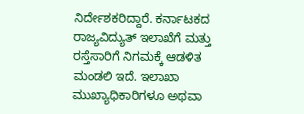ನಿರ್ದೇಶಕರಿದ್ದಾರೆ. ಕರ್ನಾಟಕದ ರಾಜ್ಯವಿದ್ಯುತ್ ಇಲಾಖೆಗೆ ಮತ್ತು ರಸ್ತೆಸಾರಿಗೆ ನಿಗಮಕ್ಕೆ ಆಡಳಿತ ಮಂಡಲಿ ಇದೆ. ಇಲಾಖಾ ಮುಖ್ಯಾಧಿಕಾರಿಗಳೂ ಅಥವಾ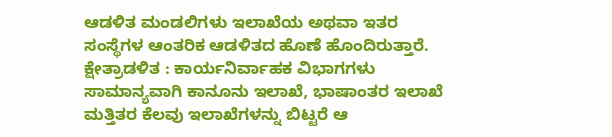ಆಡಳಿತ ಮಂಡಲಿಗಳು ಇಲಾಖೆಯ ಅಥವಾ ಇತರ ಸಂಸ್ಥೆಗಳ ಆಂತರಿಕ ಆಡಳಿತದ ಹೊಣೆ ಹೊಂದಿರುತ್ತಾರೆ.
ಕ್ಷೇತ್ರಾಡಳಿತ : ಕಾರ್ಯನಿರ್ವಾಹಕ ವಿಭಾಗಗಳು ಸಾಮಾನ್ಯವಾಗಿ ಕಾನೂನು ಇಲಾಖೆ, ಭಾಷಾಂತರ ಇಲಾಖೆ ಮತ್ತಿತರ ಕೆಲವು ಇಲಾಖೆಗಳನ್ನು ಬಿಟ್ಟರೆ ಆ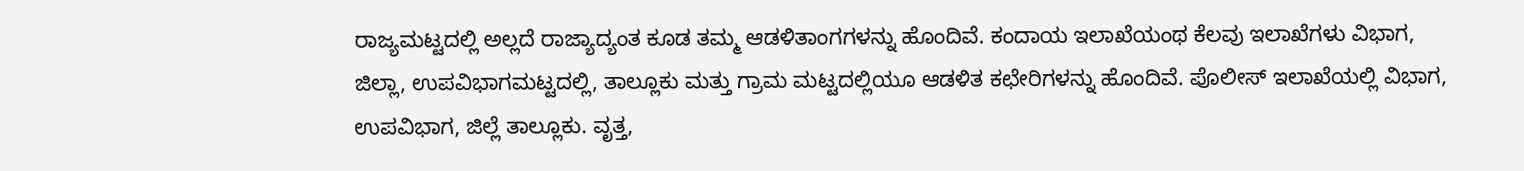ರಾಜ್ಯಮಟ್ಟದಲ್ಲಿ ಅಲ್ಲದೆ ರಾಜ್ಯಾದ್ಯಂತ ಕೂಡ ತಮ್ಮ ಆಡಳಿತಾಂಗಗಳನ್ನು ಹೊಂದಿವೆ. ಕಂದಾಯ ಇಲಾಖೆಯಂಥ ಕೆಲವು ಇಲಾಖೆಗಳು ವಿಭಾಗ, ಜಿಲ್ಲಾ, ಉಪವಿಭಾಗಮಟ್ಟದಲ್ಲಿ, ತಾಲ್ಲೂಕು ಮತ್ತು ಗ್ರಾಮ ಮಟ್ಟದಲ್ಲಿಯೂ ಆಡಳಿತ ಕಛೇರಿಗಳನ್ನು ಹೊಂದಿವೆ. ಪೊಲೀಸ್ ಇಲಾಖೆಯಲ್ಲಿ ವಿಭಾಗ, ಉಪವಿಭಾಗ, ಜಿಲ್ಲೆ ತಾಲ್ಲೂಕು. ವೃತ್ತ,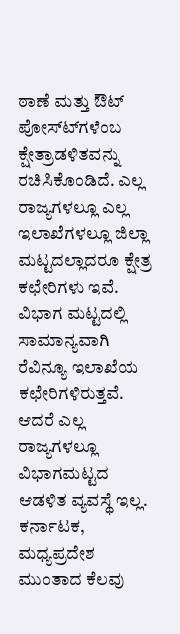ಠಾಣೆ ಮತ್ತು ಔಟ್ ಪೋಸ್ಟ್‍ಗಳೆಂಬ ಕ್ಷೇತ್ರಾಡಳಿತವನ್ನು ರಚಿಸಿಕೊಂಡಿದೆ. ಎಲ್ಲ ರಾಜ್ಯಗಳಲ್ಲೂ ಎಲ್ಲ ಇಲಾಖೆಗಳಲ್ಲೂ ಜಿಲ್ಲಾ ಮಟ್ಟದಲ್ಲಾದರೂ ಕ್ಷೇತ್ರ ಕಛೇರಿಗಳು ಇವೆ. ವಿಭಾಗ ಮಟ್ಟದಲ್ಲಿ ಸಾಮಾನ್ಯವಾಗಿ ರೆವಿನ್ಯೂ ಇಲಾಖೆಯ ಕಛೇರಿಗಳಿರುತ್ತವೆ. ಆದರೆ ಎಲ್ಲ ರಾಜ್ಯಗಳಲ್ಲೂ ವಿಭಾಗಮಟ್ಟದ ಆಡಳಿತ ವ್ಯವಸ್ಥೆ ಇಲ್ಲ. ಕರ್ನಾಟಕ, ಮಧ್ಯಪ್ರದೇಶ ಮುಂತಾದ ಕೆಲವು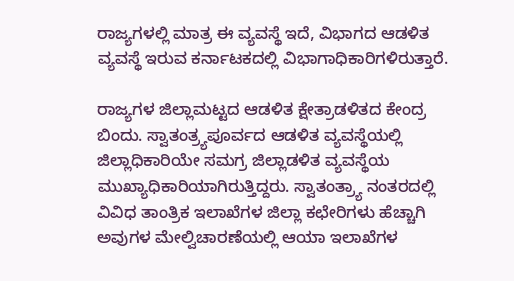ರಾಜ್ಯಗಳಲ್ಲಿ ಮಾತ್ರ ಈ ವ್ಯವಸ್ಥೆ ಇದೆ, ವಿಭಾಗದ ಆಡಳಿತ ವ್ಯವಸ್ಥೆ ಇರುವ ಕರ್ನಾಟಕದಲ್ಲಿ ವಿಭಾಗಾಧಿಕಾರಿಗಳಿರುತ್ತಾರೆ.

ರಾಜ್ಯಗಳ ಜಿಲ್ಲಾಮಟ್ಟದ ಆಡಳಿತ ಕ್ಷೇತ್ರಾಡಳಿತದ ಕೇಂದ್ರ ಬಿಂದು. ಸ್ವಾತಂತ್ರ್ಯಪೂರ್ವದ ಆಡಳಿತ ವ್ಯವಸ್ಥೆಯಲ್ಲಿ ಜಿಲ್ಲಾಧಿಕಾರಿಯೇ ಸಮಗ್ರ ಜಿಲ್ಲಾಡಳಿತ ವ್ಯವಸ್ಥೆಯ ಮುಖ್ಯಾಧಿಕಾರಿಯಾಗಿರುತ್ತಿದ್ದರು. ಸ್ವಾತಂತ್ರ್ಯಾ ನಂತರದಲ್ಲಿ ವಿವಿಧ ತಾಂತ್ರಿಕ ಇಲಾಖೆಗಳ ಜಿಲ್ಲಾ ಕಛೇರಿಗಳು ಹೆಚ್ಚಾಗಿ ಅವುಗಳ ಮೇಲ್ವಿಚಾರಣೆಯಲ್ಲಿ ಆಯಾ ಇಲಾಖೆಗಳ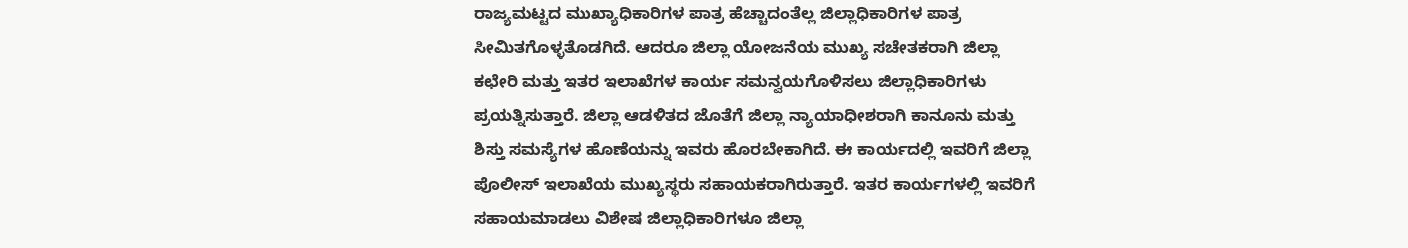ರಾಜ್ಯಮಟ್ಟದ ಮುಖ್ಯಾಧಿಕಾರಿಗಳ ಪಾತ್ರ ಹೆಚ್ಚಾದಂತೆಲ್ಲ ಜಿಲ್ಲಾಧಿಕಾರಿಗಳ ಪಾತ್ರ ಸೀಮಿತಗೊಳ್ಳತೊಡಗಿದೆ. ಆದರೂ ಜಿಲ್ಲಾ ಯೋಜನೆಯ ಮುಖ್ಯ ಸಚೇತಕರಾಗಿ ಜಿಲ್ಲಾ ಕಛೇರಿ ಮತ್ತು ಇತರ ಇಲಾಖೆಗಳ ಕಾರ್ಯ ಸಮನ್ವಯಗೊಳಿಸಲು ಜಿಲ್ಲಾಧಿಕಾರಿಗಳು ಪ್ರಯತ್ನಿಸುತ್ತಾರೆ. ಜಿಲ್ಲಾ ಆಡಳಿತದ ಜೊತೆಗೆ ಜಿಲ್ಲಾ ನ್ಯಾಯಾಧೀಶರಾಗಿ ಕಾನೂನು ಮತ್ತು ಶಿಸ್ತು ಸಮಸ್ಯೆಗಳ ಹೊಣೆಯನ್ನು ಇವರು ಹೊರಬೇಕಾಗಿದೆ. ಈ ಕಾರ್ಯದಲ್ಲಿ ಇವರಿಗೆ ಜಿಲ್ಲಾ ಪೊಲೀಸ್ ಇಲಾಖೆಯ ಮುಖ್ಯಸ್ಥರು ಸಹಾಯಕರಾಗಿರುತ್ತಾರೆ. ಇತರ ಕಾರ್ಯಗಳಲ್ಲಿ ಇವರಿಗೆ ಸಹಾಯಮಾಡಲು ವಿಶೇಷ ಜಿಲ್ಲಾಧಿಕಾರಿಗಳೂ ಜಿಲ್ಲಾ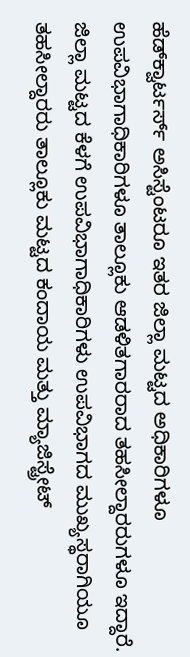ಹೆಡ್‍ಕ್ವಾರ್ಟರ್ಸ್ ಅಸಿಸ್ಟೆಂಟರೂ ಇತರ ಜಿಲ್ಲಾ ಮಟ್ಟದ ಅಧಿಕಾರಿಗಳೂ ಉಪವಿಭಾಗಾಧಿಕಾರಿಗಳೂ ತಾಲ್ಲೂಕು ಆಡಳಿತಗಾರರಾದ ತಹಸೀಲ್ದಾರರುಗಳೂ ಇದ್ದಾರೆ.
ಜಿಲ್ಲಾ ಮಟ್ಟದ ಕೆಳಗೆ ಉಪವಿಭಾಗಾಧಿಕಾರಿಗಳು ಉಪವಿಭಾಗದ ಮುಖ್ಯಸ್ಥರಾಗಿಯೂ ತಹಸೀಲ್ದಾರರು ತಾಲ್ಲೂಕು ಮಟ್ಟದ ಕಂದಾಯ ಮತ್ತು ಮ್ಯಾಜಿಸ್ಟ್ರೇಟ್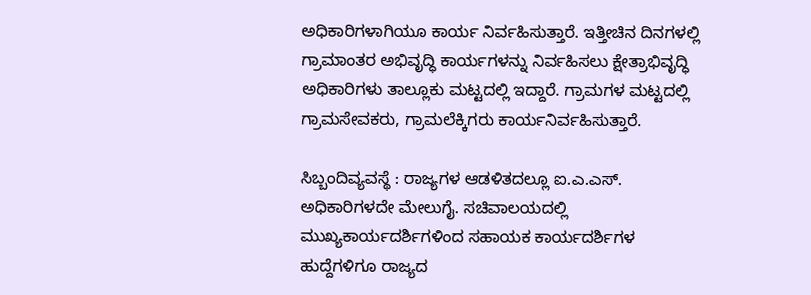ಅಧಿಕಾರಿಗಳಾಗಿಯೂ ಕಾರ್ಯ ನಿರ್ವಹಿಸುತ್ತಾರೆ. ಇತ್ತೀಚಿನ ದಿನಗಳಲ್ಲಿ ಗ್ರಾಮಾಂತರ ಅಭಿವೃದ್ಧಿ ಕಾರ್ಯಗಳನ್ನು ನಿರ್ವಹಿಸಲು ಕ್ಷೇತ್ರಾಭಿವೃದ್ಧಿ ಅಧಿಕಾರಿಗಳು ತಾಲ್ಲೂಕು ಮಟ್ಟದಲ್ಲಿ ಇದ್ದಾರೆ. ಗ್ರಾಮಗಳ ಮಟ್ಟದಲ್ಲಿ ಗ್ರಾಮಸೇವಕರು, ಗ್ರಾಮಲೆಕ್ಕಿಗರು ಕಾರ್ಯನಿರ್ವಹಿಸುತ್ತಾರೆ.

ಸಿಬ್ಬಂದಿವ್ಯವಸ್ಥೆ : ರಾಜ್ಯಗಳ ಆಡಳಿತದಲ್ಲೂ ಐ.ಎ.ಎಸ್. ಅಧಿಕಾರಿಗಳದೇ ಮೇಲುಗೈ. ಸಚಿವಾಲಯದಲ್ಲಿ ಮುಖ್ಯಕಾರ್ಯದರ್ಶಿಗಳಿಂದ ಸಹಾಯಕ ಕಾರ್ಯದರ್ಶಿಗಳ ಹುದ್ದೆಗಳಿಗೂ ರಾಜ್ಯದ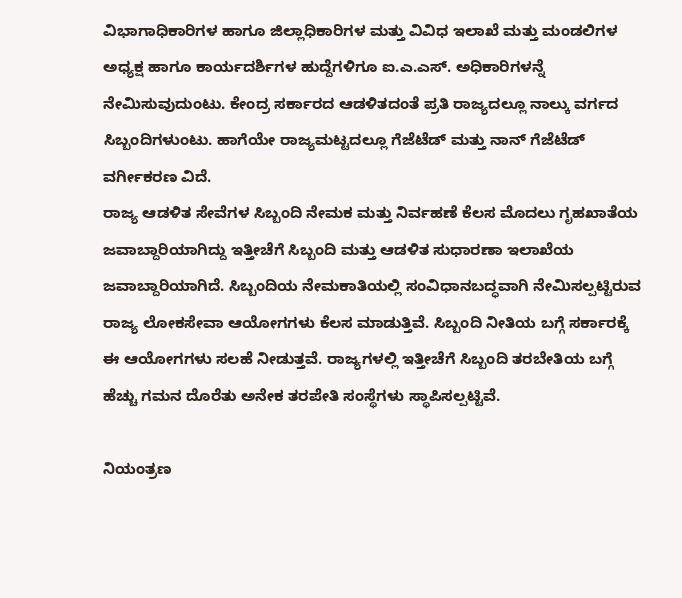ವಿಭಾಗಾಧಿಕಾರಿಗಳ ಹಾಗೂ ಜಿಲ್ಲಾಧಿಕಾರಿಗಳ ಮತ್ತು ವಿವಿಧ ಇಲಾಖೆ ಮತ್ತು ಮಂಡಲಿಗಳ ಅಧ್ಯಕ್ಷ ಹಾಗೂ ಕಾರ್ಯದರ್ಶಿಗಳ ಹುದ್ದೆಗಳಿಗೂ ಐ.ಎ.ಎಸ್. ಅಧಿಕಾರಿಗಳನ್ನೆ ನೇಮಿಸುವುದುಂಟು. ಕೇಂದ್ರ ಸರ್ಕಾರದ ಆಡಳಿತದಂತೆ ಪ್ರತಿ ರಾಜ್ಯದಲ್ಲೂ ನಾಲ್ಕು ವರ್ಗದ ಸಿಬ್ಬಂದಿಗಳುಂಟು. ಹಾಗೆಯೇ ರಾಜ್ಯಮಟ್ಟದಲ್ಲೂ ಗೆಜೆಟೆಡ್ ಮತ್ತು ನಾನ್ ಗೆಜೆಟೆಡ್ ವರ್ಗೀಕರಣ ವಿದೆ.
ರಾಜ್ಯ ಆಡಳಿತ ಸೇವೆಗಳ ಸಿಬ್ಬಂದಿ ನೇಮಕ ಮತ್ತು ನಿರ್ವಹಣೆ ಕೆಲಸ ಮೊದಲು ಗೃಹಖಾತೆಯ ಜವಾಬ್ದಾರಿಯಾಗಿದ್ದು ಇತ್ತೀಚೆಗೆ ಸಿಬ್ಬಂದಿ ಮತ್ತು ಆಡಳಿತ ಸುಧಾರಣಾ ಇಲಾಖೆಯ ಜವಾಬ್ದಾರಿಯಾಗಿದೆ. ಸಿಬ್ಬಂದಿಯ ನೇಮಕಾತಿಯಲ್ಲಿ ಸಂವಿಧಾನಬದ್ಧವಾಗಿ ನೇಮಿಸಲ್ಪಟ್ಟಿರುವ ರಾಜ್ಯ ಲೋಕಸೇವಾ ಆಯೋಗಗಳು ಕೆಲಸ ಮಾಡುತ್ತಿವೆ. ಸಿಬ್ಬಂದಿ ನೀತಿಯ ಬಗ್ಗೆ ಸರ್ಕಾರಕ್ಕೆ ಈ ಆಯೋಗಗಳು ಸಲಹೆ ನೀಡುತ್ತವೆ. ರಾಜ್ಯಗಳಲ್ಲಿ ಇತ್ತೀಚೆಗೆ ಸಿಬ್ಬಂದಿ ತರಬೇತಿಯ ಬಗ್ಗೆ ಹೆಚ್ಚು ಗಮನ ದೊರೆತು ಅನೇಕ ತರಪೇತಿ ಸಂಸ್ಥೆಗಳು ಸ್ಥಾಪಿಸಲ್ಪಟ್ಟಿವೆ.

ನಿಯಂತ್ರಣ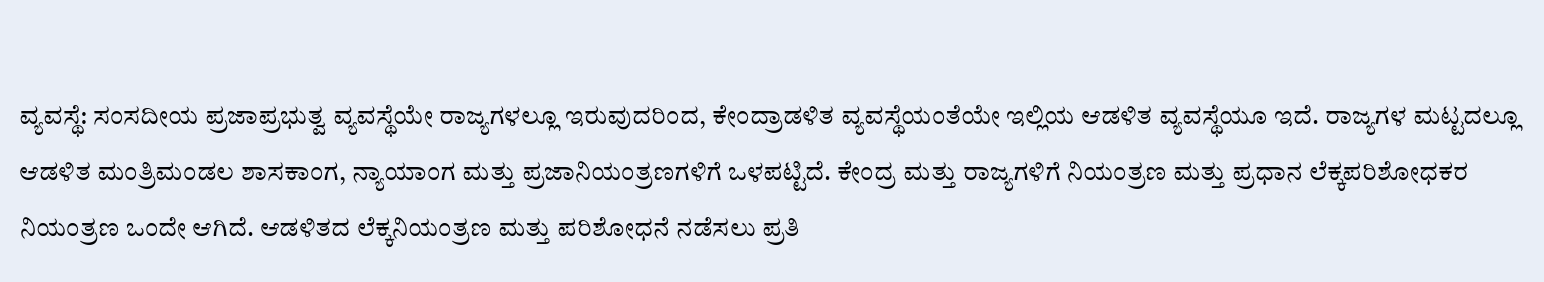ವ್ಯವಸ್ಥೆ: ಸಂಸದೀಯ ಪ್ರಜಾಪ್ರಭುತ್ವ ವ್ಯವಸ್ಥೆಯೇ ರಾಜ್ಯಗಳಲ್ಲೂ ಇರುವುದರಿಂದ, ಕೇಂದ್ರಾಡಳಿತ ವ್ಯವಸ್ಥೆಯಂತೆಯೇ ಇಲ್ಲಿಯ ಆಡಳಿತ ವ್ಯವಸ್ಥೆಯೂ ಇದೆ. ರಾಜ್ಯಗಳ ಮಟ್ಟದಲ್ಲೂ ಆಡಳಿತ ಮಂತ್ರಿಮಂಡಲ ಶಾಸಕಾಂಗ, ನ್ಯಾಯಾಂಗ ಮತ್ತು ಪ್ರಜಾನಿಯಂತ್ರಣಗಳಿಗೆ ಒಳಪಟ್ಟಿದೆ. ಕೇಂದ್ರ ಮತ್ತು ರಾಜ್ಯಗಳಿಗೆ ನಿಯಂತ್ರಣ ಮತ್ತು ಪ್ರಧಾನ ಲೆಕ್ಕಪರಿಶೋಧಕರ ನಿಯಂತ್ರಣ ಒಂದೇ ಆಗಿದೆ. ಆಡಳಿತದ ಲೆಕ್ಕನಿಯಂತ್ರಣ ಮತ್ತು ಪರಿಶೋಧನೆ ನಡೆಸಲು ಪ್ರತಿ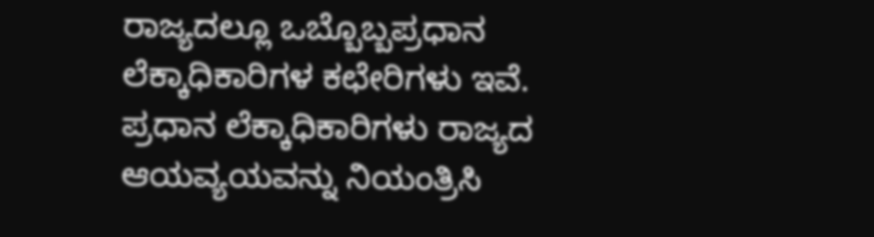ರಾಜ್ಯದಲ್ಲೂ ಒಬ್ಬೊಬ್ಬಪ್ರಧಾನ ಲೆಕ್ಕಾಧಿಕಾರಿಗಳ ಕಛೇರಿಗಳು ಇವೆ. ಪ್ರಧಾನ ಲೆಕ್ಕಾಧಿಕಾರಿಗಳು ರಾಜ್ಯದ ಆಯವ್ಯಯವನ್ನು ನಿಯಂತ್ರಿಸಿ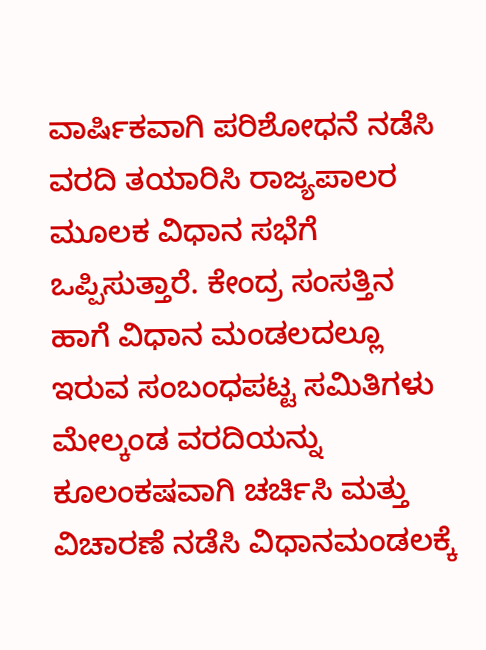ವಾರ್ಷಿಕವಾಗಿ ಪರಿಶೋಧನೆ ನಡೆಸಿ ವರದಿ ತಯಾರಿಸಿ ರಾಜ್ಯಪಾಲರ ಮೂಲಕ ವಿಧಾನ ಸಭೆಗೆ ಒಪ್ಪಿಸುತ್ತಾರೆ. ಕೇಂದ್ರ ಸಂಸತ್ತಿನ ಹಾಗೆ ವಿಧಾನ ಮಂಡಲದಲ್ಲೂ ಇರುವ ಸಂಬಂಧಪಟ್ಟ ಸಮಿತಿಗಳು ಮೇಲ್ಕಂಡ ವರದಿಯನ್ನು ಕೂಲಂಕಷವಾಗಿ ಚರ್ಚಿಸಿ ಮತ್ತು ವಿಚಾರಣೆ ನಡೆಸಿ ವಿಧಾನಮಂಡಲಕ್ಕೆ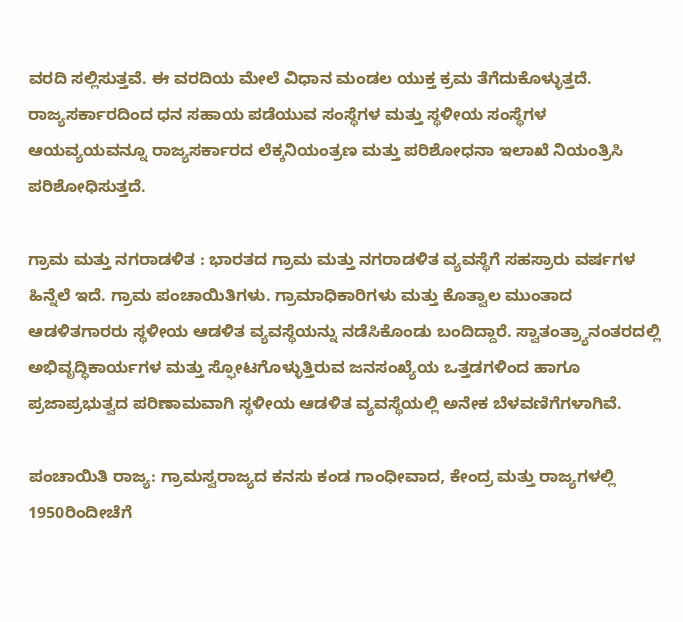ವರದಿ ಸಲ್ಲಿಸುತ್ತವೆ. ಈ ವರದಿಯ ಮೇಲೆ ವಿಧಾನ ಮಂಡಲ ಯುಕ್ತ ಕ್ರಮ ತೆಗೆದುಕೊಳ್ಳುತ್ತದೆ. ರಾಜ್ಯಸರ್ಕಾರದಿಂದ ಧನ ಸಹಾಯ ಪಡೆಯುವ ಸಂಸ್ಥೆಗಳ ಮತ್ತು ಸ್ಥಳೀಯ ಸಂಸ್ಥೆಗಳ ಆಯವ್ಯಯವನ್ನೂ ರಾಜ್ಯಸರ್ಕಾರದ ಲೆಕ್ಕನಿಯಂತ್ರಣ ಮತ್ತು ಪರಿಶೋಧನಾ ಇಲಾಖೆ ನಿಯಂತ್ರಿಸಿ ಪರಿಶೋಧಿಸುತ್ತದೆ.

ಗ್ರಾಮ ಮತ್ತು ನಗರಾಡಳಿತ : ಭಾರತದ ಗ್ರಾಮ ಮತ್ತು ನಗರಾಡಳಿತ ವ್ಯವಸ್ಥೆಗೆ ಸಹಸ್ರಾರು ವರ್ಷಗಳ ಹಿನ್ನೆಲೆ ಇದೆ. ಗ್ರಾಮ ಪಂಚಾಯಿತಿಗಳು. ಗ್ರಾಮಾಧಿಕಾರಿಗಳು ಮತ್ತು ಕೊತ್ವಾಲ ಮುಂತಾದ ಆಡಳಿತಗಾರರು ಸ್ಥಳೀಯ ಆಡಳಿತ ವ್ಯವಸ್ಥೆಯನ್ನು ನಡೆಸಿಕೊಂಡು ಬಂದಿದ್ದಾರೆ. ಸ್ವಾತಂತ್ರ್ಯಾನಂತರದಲ್ಲಿ ಅಭಿವೃದ್ಧಿಕಾರ್ಯಗಳ ಮತ್ತು ಸ್ಫೋಟಗೊಳ್ಳುತ್ತಿರುವ ಜನಸಂಖ್ಯೆಯ ಒತ್ತಡಗಳಿಂದ ಹಾಗೂ ಪ್ರಜಾಪ್ರಭುತ್ವದ ಪರಿಣಾಮವಾಗಿ ಸ್ಥಳೀಯ ಆಡಳಿತ ವ್ಯವಸ್ಥೆಯಲ್ಲಿ ಅನೇಕ ಬೆಳವಣಿಗೆಗಳಾಗಿವೆ.

ಪಂಚಾಯಿತಿ ರಾಜ್ಯ: ಗ್ರಾಮಸ್ವರಾಜ್ಯದ ಕನಸು ಕಂಡ ಗಾಂಧೀವಾದ, ಕೇಂದ್ರ ಮತ್ತು ರಾಜ್ಯಗಳಲ್ಲಿ 1950ರಿಂದೀಚೆಗೆ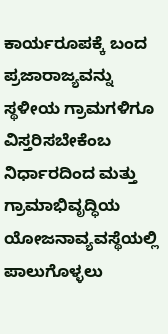ಕಾರ್ಯರೂಪಕ್ಕೆ ಬಂದ ಪ್ರಜಾರಾಜ್ಯವನ್ನು ಸ್ಥಳೀಯ ಗ್ರಾಮಗಳಿಗೂ ವಿಸ್ತರಿಸಬೇಕೆಂಬ ನಿರ್ಧಾರದಿಂದ ಮತ್ತು ಗ್ರಾಮಾಭಿವೃದ್ಧಿಯ ಯೋಜನಾವ್ಯವಸ್ಥೆಯಲ್ಲಿ ಪಾಲುಗೊಳ್ಳಲು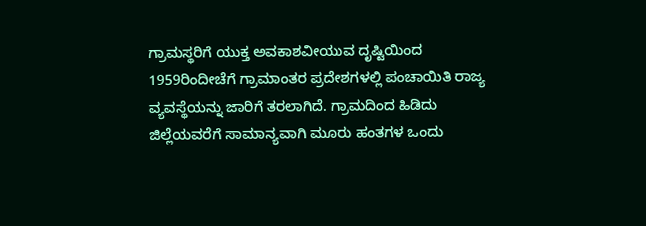ಗ್ರಾಮಸ್ಥರಿಗೆ ಯುಕ್ತ ಅವಕಾಶವೀಯುವ ದೃಷ್ಟಿಯಿಂದ 1959ರಿಂದೀಚೆಗೆ ಗ್ರಾಮಾಂತರ ಪ್ರದೇಶಗಳಲ್ಲಿ ಪಂಚಾಯಿತಿ ರಾಜ್ಯ ವ್ಯವಸ್ಥೆಯನ್ನು ಜಾರಿಗೆ ತರಲಾಗಿದೆ. ಗ್ರಾಮದಿಂದ ಹಿಡಿದು ಜಿಲ್ಲೆಯವರೆಗೆ ಸಾಮಾನ್ಯವಾಗಿ ಮೂರು ಹಂತಗಳ ಒಂದು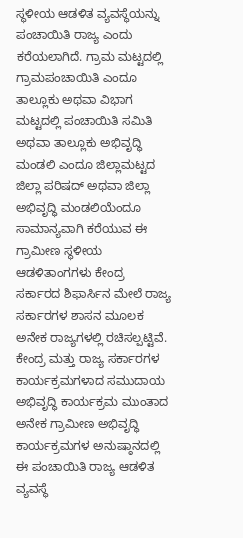ಸ್ಥಳೀಯ ಆಡಳಿತ ವ್ಯವಸ್ಥೆಯನ್ನು ಪಂಚಾಯಿತಿ ರಾಜ್ಯ ಎಂದು ಕರೆಯಲಾಗಿದೆ. ಗ್ರಾಮ ಮಟ್ಟದಲ್ಲಿ ಗ್ರಾಮಪಂಚಾಯಿತಿ ಎಂದೂ ತಾಲ್ಲೂಕು ಅಥವಾ ವಿಭಾಗ ಮಟ್ಟದಲ್ಲಿ ಪಂಚಾಯಿತಿ ಸಮಿತಿ ಅಥವಾ ತಾಲ್ಲೂಕು ಅಭಿವೃದ್ಧಿ ಮಂಡಲಿ ಎಂದೂ ಜಿಲ್ಲಾಮಟ್ಟದ ಜಿಲ್ಲಾ ಪರಿಷದ್ ಅಥವಾ ಜಿಲ್ಲಾ ಅಭಿವೃದ್ಧಿ ಮಂಡಲಿಯೆಂದೂ ಸಾಮಾನ್ಯವಾಗಿ ಕರೆಯುವ ಈ ಗ್ರಾಮೀಣ ಸ್ಥಳೀಯ ಆಡಳಿತಾಂಗಗಳು ಕೇಂದ್ರ ಸರ್ಕಾರದ ಶಿಫಾರ್ಸಿನ ಮೇಲೆ ರಾಜ್ಯ ಸರ್ಕಾರಗಳ ಶಾಸನ ಮೂಲಕ ಅನೇಕ ರಾಜ್ಯಗಳಲ್ಲಿ ರಚಿಸಲ್ಪಟ್ಟಿವೆ. ಕೇಂದ್ರ ಮತ್ತು ರಾಜ್ಯ ಸರ್ಕಾರಗಳ ಕಾರ್ಯಕ್ರಮಗಳಾದ ಸಮುದಾಯ ಅಭಿವೃದ್ಧಿ ಕಾರ್ಯಕ್ರಮ ಮುಂತಾದ ಅನೇಕ ಗ್ರಾಮೀಣ ಅಭಿವೃದ್ಧಿ ಕಾರ್ಯಕ್ರಮಗಳ ಅನುಷ್ಠಾನದಲ್ಲಿ ಈ ಪಂಚಾಯಿತಿ ರಾಜ್ಯ ಆಡಳಿತ ವ್ಯವಸ್ಥೆ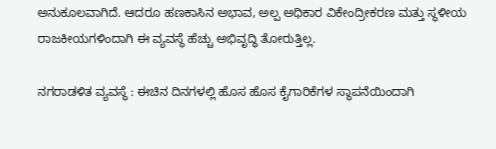ಅನುಕೂಲವಾಗಿದೆ. ಆದರೂ ಹಣಕಾಸಿನ ಅಭಾವ, ಅಲ್ಪ ಅಧಿಕಾರ ವಿಕೇಂದ್ರೀಕರಣ ಮತ್ತು ಸ್ಥಳೀಯ ರಾಜಕೀಯಗಳಿಂದಾಗಿ ಈ ವ್ಯವಸ್ಥೆ ಹೆಚ್ಚು ಅಭಿವೃದ್ಧಿ ತೋರುತ್ತಿಲ್ಲ.

ನಗರಾಡಳಿತ ವ್ಯವಸ್ಥೆ : ಈಚಿನ ದಿನಗಳಲ್ಲಿ ಹೊಸ ಹೊಸ ಕೈಗಾರಿಕೆಗಳ ಸ್ಥಾಪನೆಯಿಂದಾಗಿ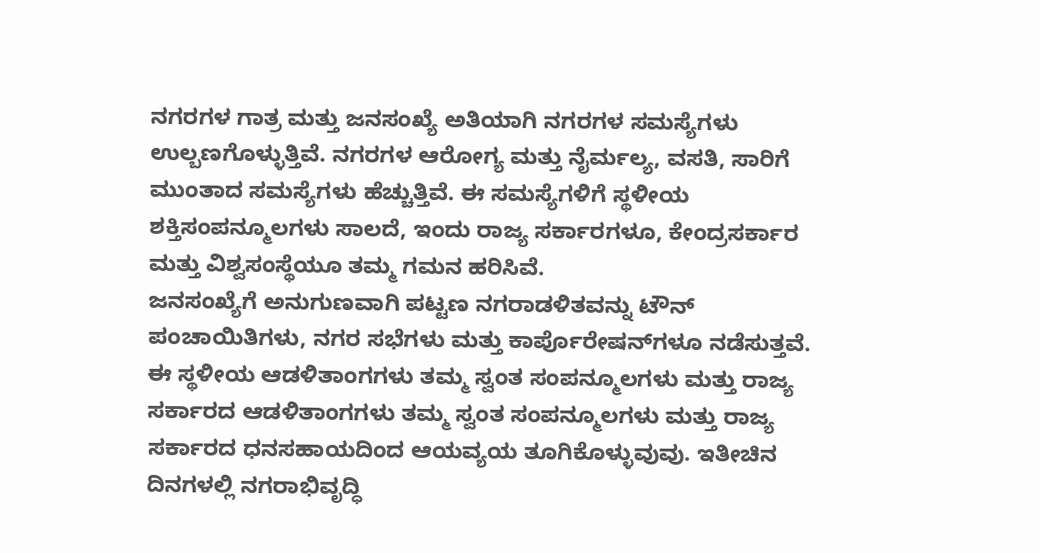ನಗರಗಳ ಗಾತ್ರ ಮತ್ತು ಜನಸಂಖ್ಯೆ ಅತಿಯಾಗಿ ನಗರಗಳ ಸಮಸ್ಯೆಗಳು ಉಲ್ಬಣಗೊಳ್ಳುತ್ತಿವೆ. ನಗರಗಳ ಆರೋಗ್ಯ ಮತ್ತು ನೈರ್ಮಲ್ಯ, ವಸತಿ, ಸಾರಿಗೆ ಮುಂತಾದ ಸಮಸ್ಯೆಗಳು ಹೆಚ್ಚುತ್ತಿವೆ. ಈ ಸಮಸ್ಯೆಗಳಿಗೆ ಸ್ಥಳೀಯ ಶಕ್ತಿಸಂಪನ್ಮೂಲಗಳು ಸಾಲದೆ, ಇಂದು ರಾಜ್ಯ ಸರ್ಕಾರಗಳೂ, ಕೇಂದ್ರಸರ್ಕಾರ ಮತ್ತು ವಿಶ್ವಸಂಸ್ಥೆಯೂ ತಮ್ಮ ಗಮನ ಹರಿಸಿವೆ.
ಜನಸಂಖ್ಯೆಗೆ ಅನುಗುಣವಾಗಿ ಪಟ್ಟಣ ನಗರಾಡಳಿತವನ್ನು ಟೌನ್ ಪಂಚಾಯಿತಿಗಳು, ನಗರ ಸಭೆಗಳು ಮತ್ತು ಕಾರ್ಪೊರೇಷನ್‍ಗಳೂ ನಡೆಸುತ್ತವೆ. ಈ ಸ್ಥಳೀಯ ಆಡಳಿತಾಂಗಗಳು ತಮ್ಮ ಸ್ವಂತ ಸಂಪನ್ಮೂಲಗಳು ಮತ್ತು ರಾಜ್ಯ ಸರ್ಕಾರದ ಆಡಳಿತಾಂಗಗಳು ತಮ್ಮ ಸ್ವಂತ ಸಂಪನ್ಮೂಲಗಳು ಮತ್ತು ರಾಜ್ಯ ಸರ್ಕಾರದ ಧನಸಹಾಯದಿಂದ ಆಯವ್ಯಯ ತೂಗಿಕೊಳ್ಳುವುವು. ಇತೀಚಿನ ದಿನಗಳಲ್ಲಿ ನಗರಾಭಿವೃದ್ಧಿ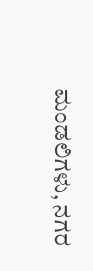ಮಂಡಲಿಗಳು, ನಗರ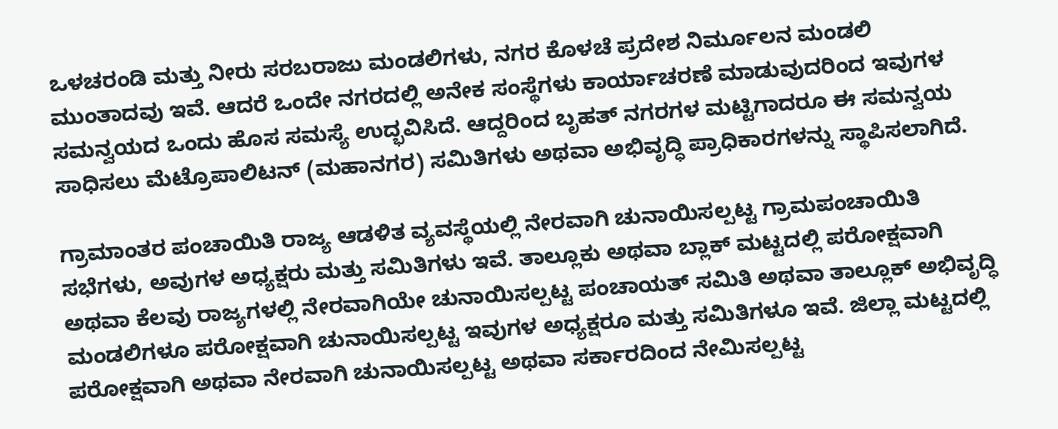ಒಳಚರಂಡಿ ಮತ್ತು ನೀರು ಸರಬರಾಜು ಮಂಡಲಿಗಳು, ನಗರ ಕೊಳಚೆ ಪ್ರದೇಶ ನಿರ್ಮೂಲನ ಮಂಡಲಿ ಮುಂತಾದವು ಇವೆ. ಆದರೆ ಒಂದೇ ನಗರದಲ್ಲಿ ಅನೇಕ ಸಂಸ್ಥೆಗಳು ಕಾರ್ಯಾಚರಣೆ ಮಾಡುವುದರಿಂದ ಇವುಗಳ ಸಮನ್ವಯದ ಒಂದು ಹೊಸ ಸಮಸ್ಯೆ ಉದ್ಭವಿಸಿದೆ. ಆದ್ದರಿಂದ ಬೃಹತ್ ನಗರಗಳ ಮಟ್ಟಿಗಾದರೂ ಈ ಸಮನ್ವಯ ಸಾಧಿಸಲು ಮೆಟ್ರೊಪಾಲಿಟನ್ (ಮಹಾನಗರ) ಸಮಿತಿಗಳು ಅಥವಾ ಅಭಿವೃದ್ಧಿ ಪ್ರಾಧಿಕಾರಗಳನ್ನು ಸ್ಥಾಪಿಸಲಾಗಿದೆ.

ಗ್ರಾಮಾಂತರ ಪಂಚಾಯಿತಿ ರಾಜ್ಯ ಆಡಳಿತ ವ್ಯವಸ್ಥೆಯಲ್ಲಿ ನೇರವಾಗಿ ಚುನಾಯಿಸಲ್ಪಟ್ಟ ಗ್ರಾಮಪಂಚಾಯಿತಿ ಸಭೆಗಳು, ಅವುಗಳ ಅಧ್ಯಕ್ಷರು ಮತ್ತು ಸಮಿತಿಗಳು ಇವೆ. ತಾಲ್ಲೂಕು ಅಥವಾ ಬ್ಲಾಕ್ ಮಟ್ಟದಲ್ಲಿ ಪರೋಕ್ಷವಾಗಿ ಅಥವಾ ಕೆಲವು ರಾಜ್ಯಗಳಲ್ಲಿ ನೇರವಾಗಿಯೇ ಚುನಾಯಿಸಲ್ಪಟ್ಟ ಪಂಚಾಯತ್ ಸಮಿತಿ ಅಥವಾ ತಾಲ್ಲೂಕ್ ಅಭಿವೃದ್ಧಿ ಮಂಡಲಿಗಳೂ ಪರೋಕ್ಷವಾಗಿ ಚುನಾಯಿಸಲ್ಪಟ್ಟ ಇವುಗಳ ಅಧ್ಯಕ್ಷರೂ ಮತ್ತು ಸಮಿತಿಗಳೂ ಇವೆ. ಜಿಲ್ಲಾ ಮಟ್ಟದಲ್ಲಿ ಪರೋಕ್ಷವಾಗಿ ಅಥವಾ ನೇರವಾಗಿ ಚುನಾಯಿಸಲ್ಪಟ್ಟ ಅಥವಾ ಸರ್ಕಾರದಿಂದ ನೇಮಿಸಲ್ಪಟ್ಟ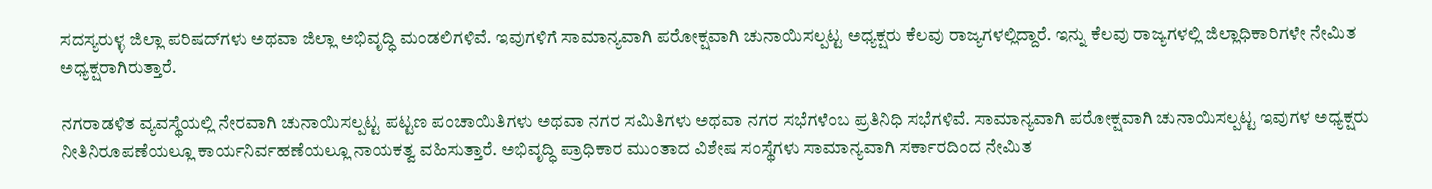ಸದಸ್ಯರುಳ್ಳ ಜಿಲ್ಲಾ ಪರಿಷದ್‍ಗಳು ಅಥವಾ ಜಿಲ್ಲಾ ಅಭಿವೃದ್ಧಿ ಮಂಡಲಿಗಳಿವೆ. ಇವುಗಳಿಗೆ ಸಾಮಾನ್ಯವಾಗಿ ಪರೋಕ್ಷವಾಗಿ ಚುನಾಯಿಸಲ್ಪಟ್ಟ ಅಧ್ಯಕ್ಷರು ಕೆಲವು ರಾಜ್ಯಗಳಲ್ಲಿದ್ದಾರೆ. ಇನ್ನು ಕೆಲವು ರಾಜ್ಯಗಳಲ್ಲಿ ಜಿಲ್ಲಾಧಿಕಾರಿಗಳೇ ನೇಮಿತ ಅಧ್ಯಕ್ಷರಾಗಿರುತ್ತಾರೆ.

ನಗರಾಡಳಿತ ವ್ಯವಸ್ಥೆಯಲ್ಲಿ ನೇರವಾಗಿ ಚುನಾಯಿಸಲ್ಪಟ್ಟ ಪಟ್ಟಣ ಪಂಚಾಯಿತಿಗಳು ಅಥವಾ ನಗರ ಸಮಿತಿಗಳು ಅಥವಾ ನಗರ ಸಭೆಗಳೆಂಬ ಪ್ರತಿನಿಧಿ ಸಭೆಗಳಿವೆ. ಸಾಮಾನ್ಯವಾಗಿ ಪರೋಕ್ಷವಾಗಿ ಚುನಾಯಿಸಲ್ಪಟ್ಟ ಇವುಗಳ ಅಧ್ಯಕ್ಷರು ನೀತಿನಿರೂಪಣೆಯಲ್ಲೂ ಕಾರ್ಯನಿರ್ವಹಣೆಯಲ್ಲೂ ನಾಯಕತ್ವ ವಹಿಸುತ್ತಾರೆ. ಅಭಿವೃದ್ಧಿ ಪ್ರಾಧಿಕಾರ ಮುಂತಾದ ವಿಶೇಷ ಸಂಸ್ಥೆಗಳು ಸಾಮಾನ್ಯವಾಗಿ ಸರ್ಕಾರದಿಂದ ನೇಮಿತ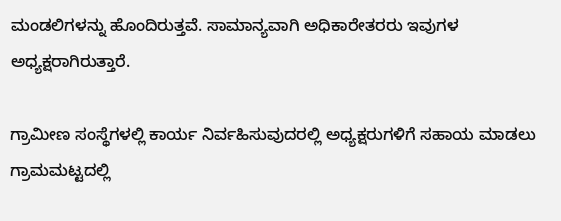ಮಂಡಲಿಗಳನ್ನು ಹೊಂದಿರುತ್ತವೆ. ಸಾಮಾನ್ಯವಾಗಿ ಅಧಿಕಾರೇತರರು ಇವುಗಳ ಅಧ್ಯಕ್ಷರಾಗಿರುತ್ತಾರೆ.

ಗ್ರಾಮೀಣ ಸಂಸ್ಥೆಗಳಲ್ಲಿ ಕಾರ್ಯ ನಿರ್ವಹಿಸುವುದರಲ್ಲಿ ಅಧ್ಯಕ್ಷರುಗಳಿಗೆ ಸಹಾಯ ಮಾಡಲು ಗ್ರಾಮಮಟ್ಟದಲ್ಲಿ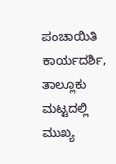ಪಂಚಾಯಿತಿ ಕಾರ್ಯದರ್ಶಿ, ತಾಲ್ಲೂಕು ಮಟ್ಟದಲ್ಲಿ ಮುಖ್ಯ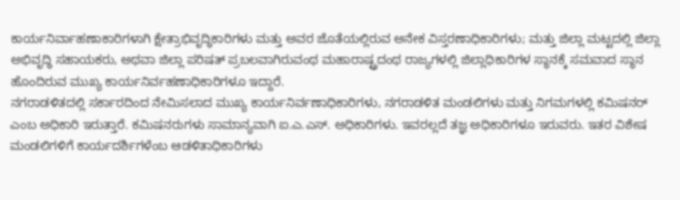ಕಾರ್ಯನಿರ್ವಾಹಣಾಕಾರಿಗಳಾಗಿ ಕ್ಷೇತ್ರಾಭಿವೃದ್ಧಿಕಾರಿಗಳು ಮತ್ತು ಅವರ ಜೊತೆಯಲ್ಲಿರುವ ಅನೇಕ ವಿಸ್ತರಣಾಧಿಕಾರಿಗಳು; ಮತ್ತು ಜಿಲ್ಲಾ ಮಟ್ಟದಲ್ಲಿ ಜಿಲ್ಲಾ ಅಭಿವೃದ್ಧಿ ಸಹಾಯಕರು, ಅಥವಾ ಜಿಲ್ಲಾ ಪರಿಷತ್ ಪ್ರಬಲವಾಗಿರುವಂಥ ಮಹಾರಾಷ್ಟ್ರದಂಥ ರಾಜ್ಯಗಳಲ್ಲಿ ಜಿಲ್ಲಾಧಿಕಾರಿಗಳ ಸ್ಥಾನಕ್ಕೆ ಸಮವಾದ ಸ್ಥಾನ ಹೊಂದಿರುವ ಮುಖ್ಯ ಕಾರ್ಯನಿರ್ವಹಣಾಧಿಕಾರಿಗಳೂ ಇದ್ದಾರೆ.
ನಗರಾಡಳಿತದಲ್ಲಿ ಸರ್ಕಾರದಿಂದ ನೇಮಿಸಲಾದ ಮುಖ್ಯ ಕಾರ್ಯನಿರ್ವಣಾಧಿಕಾರಿಗಳು, ನಗರಾಡಳಿತ ಮಂಡಲಿಗಳು ಮತ್ತು ನಿಗಮಗಳಲ್ಲಿ ಕಮಿಷನರ್ ಎಂಬ ಅಧಿಕಾರಿ ಇರುತ್ತಾರೆ. ಕಮಿಷನರುಗಳು ಸಾಮಾನ್ಯವಾಗಿ ಐ.ಎ.ಎಸ್. ಅಧಿಕಾರಿಗಳು. ಇವರಲ್ಲದೆ ತಜ್ಞ ಅಧಿಕಾರಿಗಳೂ ಇರುವರು. ಇತರ ವಿಶೇಷ ಮಂಡಲಿಗಳಿಗೆ ಕಾರ್ಯದರ್ಶಿಗಳೆಂಬ ಆಡಳಿತಾಧಿಕಾರಿಗಳು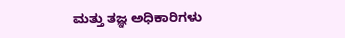ಮತ್ತು ತಜ್ಞ ಅಧಿಕಾರಿಗಳು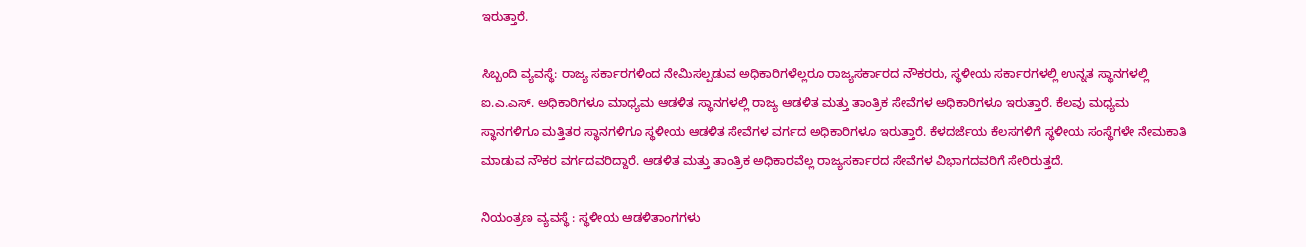ಇರುತ್ತಾರೆ.

ಸಿಬ್ಬಂದಿ ವ್ಯವಸ್ಥೆ: ರಾಜ್ಯ ಸರ್ಕಾರಗಳಿಂದ ನೇಮಿಸಲ್ಪಡುವ ಅಧಿಕಾರಿಗಳೆಲ್ಲರೂ ರಾಜ್ಯಸರ್ಕಾರದ ನೌಕರರು, ಸ್ಥಳೀಯ ಸರ್ಕಾರಗಳಲ್ಲಿ ಉನ್ನತ ಸ್ಥಾನಗಳಲ್ಲಿ ಐ.ಎ.ಎಸ್. ಅಧಿಕಾರಿಗಳೂ ಮಾಧ್ಯಮ ಆಡಳಿತ ಸ್ಥಾನಗಳಲ್ಲಿ ರಾಜ್ಯ ಆಡಳಿತ ಮತ್ತು ತಾಂತ್ರಿಕ ಸೇವೆಗಳ ಅಧಿಕಾರಿಗಳೂ ಇರುತ್ತಾರೆ. ಕೆಲವು ಮಧ್ಯಮ ಸ್ಥಾನಗಳಿಗೂ ಮತ್ತಿತರ ಸ್ಥಾನಗಳಿಗೂ ಸ್ಥಳೀಯ ಆಡಳಿತ ಸೇವೆಗಳ ವರ್ಗದ ಅಧಿಕಾರಿಗಳೂ ಇರುತ್ತಾರೆ. ಕೆಳದರ್ಜೆಯ ಕೆಲಸಗಳಿಗೆ ಸ್ಥಳೀಯ ಸಂಸ್ಥೆಗಳೇ ನೇಮಕಾತಿ ಮಾಡುವ ನೌಕರ ವರ್ಗದವರಿದ್ದಾರೆ. ಆಡಳಿತ ಮತ್ತು ತಾಂತ್ರಿಕ ಅಧಿಕಾರವೆಲ್ಲ ರಾಜ್ಯಸರ್ಕಾರದ ಸೇವೆಗಳ ವಿಭಾಗದವರಿಗೆ ಸೇರಿರುತ್ತದೆ.

ನಿಯಂತ್ರಣ ವ್ಯವಸ್ಥೆ : ಸ್ಥಳೀಯ ಆಡಳಿತಾಂಗಗಳು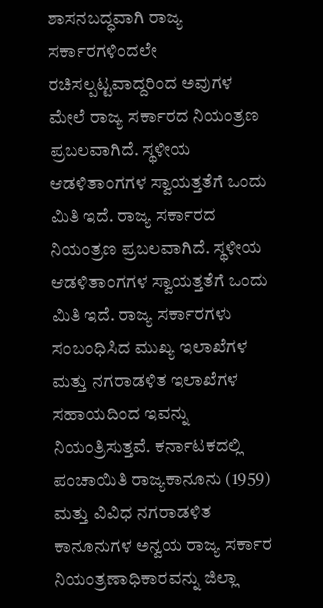ಶಾಸನಬದ್ಧವಾಗಿ ರಾಜ್ಯ ಸರ್ಕಾರಗಳಿಂದಲೇ ರಚಿಸಲ್ಪಟ್ಟವಾದ್ದರಿಂದ ಅವುಗಳ ಮೇಲೆ ರಾಜ್ಯ ಸರ್ಕಾರದ ನಿಯಂತ್ರಣ ಪ್ರಬಲವಾಗಿದೆ. ಸ್ಥಳೀಯ ಆಡಳಿತಾಂಗಗಳ ಸ್ವಾಯತ್ತತೆಗೆ ಒಂದು ಮಿತಿ ಇದೆ. ರಾಜ್ಯ ಸರ್ಕಾರದ ನಿಯಂತ್ರಣ ಪ್ರಬಲವಾಗಿದೆ. ಸ್ಥಳೀಯ ಆಡಳಿತಾಂಗಗಳ ಸ್ವಾಯತ್ತತೆಗೆ ಒಂದು ಮಿತಿ ಇದೆ. ರಾಜ್ಯ ಸರ್ಕಾರಗಳು ಸಂಬಂಧಿಸಿದ ಮುಖ್ಯ ಇಲಾಖೆಗಳ ಮತ್ತು ನಗರಾಡಳಿತ ಇಲಾಖೆಗಳ ಸಹಾಯದಿಂದ ಇವನ್ನು ನಿಯಂತ್ರಿಸುತ್ತವೆ. ಕರ್ನಾಟಕದಲ್ಲಿ ಪಂಚಾಯಿತಿ ರಾಜ್ಯಕಾನೂನು (1959) ಮತ್ತು ವಿವಿಧ ನಗರಾಡಳಿತ ಕಾನೂನುಗಳ ಅನ್ವಯ ರಾಜ್ಯ ಸರ್ಕಾರ ನಿಯಂತ್ರಣಾಧಿಕಾರವನ್ನು ಜಿಲ್ಲಾ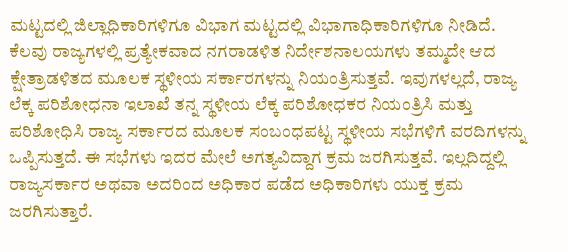ಮಟ್ಟದಲ್ಲಿ ಜಿಲ್ಲಾಧಿಕಾರಿಗಳಿಗೂ ವಿಭಾಗ ಮಟ್ಟದಲ್ಲಿ ವಿಭಾಗಾಧಿಕಾರಿಗಳಿಗೂ ನೀಡಿದೆ. ಕೆಲವು ರಾಜ್ಯಗಳಲ್ಲಿ ಪ್ರತ್ಯೇಕವಾದ ನಗರಾಡಳಿತ ನಿರ್ದೇಶನಾಲಯಗಳು ತಮ್ಮದೇ ಆದ ಕ್ಷೇತ್ರಾಡಳಿತದ ಮೂಲಕ ಸ್ಥಳೀಯ ಸರ್ಕಾರಗಳನ್ನು ನಿಯಂತ್ರಿಸುತ್ತವೆ. ಇವುಗಳಲ್ಲದೆ, ರಾಜ್ಯ ಲೆಕ್ಕ ಪರಿಶೋಧನಾ ಇಲಾಖೆ ತನ್ನ ಸ್ಥಳೀಯ ಲೆಕ್ಕ ಪರಿಶೋಧಕರ ನಿಯಂತ್ರಿಸಿ ಮತ್ತು ಪರಿಶೋಧಿಸಿ ರಾಜ್ಯ ಸರ್ಕಾರದ ಮೂಲಕ ಸಂಬಂಧಪಟ್ಟ ಸ್ಥಳೀಯ ಸಭೆಗಳಿಗೆ ವರದಿಗಳನ್ನು ಒಪ್ಪಿಸುತ್ತದೆ. ಈ ಸಭೆಗಳು ಇದರ ಮೇಲೆ ಅಗತ್ಯವಿದ್ದಾಗ ಕ್ರಮ ಜರಗಿಸುತ್ತವೆ. ಇಲ್ಲದಿದ್ದಲ್ಲಿ ರಾಜ್ಯಸರ್ಕಾರ ಅಥವಾ ಅದರಿಂದ ಅಧಿಕಾರ ಪಡೆದ ಅಧಿಕಾರಿಗಳು ಯುಕ್ತ ಕ್ರಮ ಜರಗಿಸುತ್ತಾರೆ.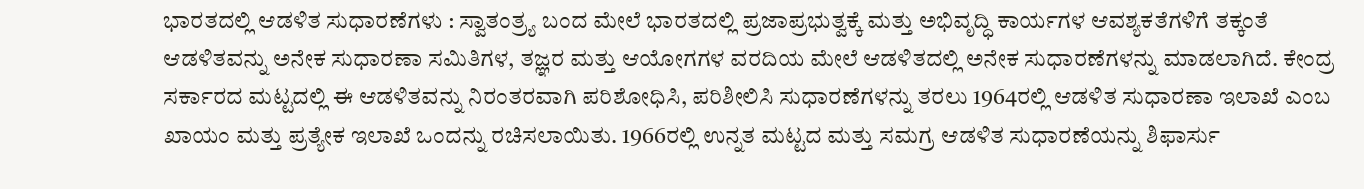ಭಾರತದಲ್ಲಿ ಆಡಳಿತ ಸುಧಾರಣೆಗಳು : ಸ್ವಾತಂತ್ರ್ಯ ಬಂದ ಮೇಲೆ ಭಾರತದಲ್ಲಿ ಪ್ರಜಾಪ್ರಭುತ್ವಕ್ಕೆ ಮತ್ತು ಅಭಿವೃದ್ಧಿ ಕಾರ್ಯಗಳ ಆವಶ್ಯಕತೆಗಳಿಗೆ ತಕ್ಕಂತೆ ಆಡಳಿತವನ್ನು ಅನೇಕ ಸುಧಾರಣಾ ಸಮಿತಿಗಳ, ತಜ್ಞರ ಮತ್ತು ಆಯೋಗಗಳ ವರದಿಯ ಮೇಲೆ ಆಡಳಿತದಲ್ಲಿ ಅನೇಕ ಸುಧಾರಣೆಗಳನ್ನು ಮಾಡಲಾಗಿದೆ. ಕೇಂದ್ರ ಸರ್ಕಾರದ ಮಟ್ಟದಲ್ಲಿ ಈ ಆಡಳಿತವನ್ನು ನಿರಂತರವಾಗಿ ಪರಿಶೋಧಿಸಿ, ಪರಿಶೀಲಿಸಿ ಸುಧಾರಣೆಗಳನ್ನು ತರಲು 1964ರಲ್ಲಿ ಆಡಳಿತ ಸುಧಾರಣಾ ಇಲಾಖೆ ಎಂಬ ಖಾಯಂ ಮತ್ತು ಪ್ರತ್ಯೇಕ ಇಲಾಖೆ ಒಂದನ್ನು ರಚಿಸಲಾಯಿತು. 1966ರಲ್ಲಿ ಉನ್ನತ ಮಟ್ಟದ ಮತ್ತು ಸಮಗ್ರ ಆಡಳಿತ ಸುಧಾರಣೆಯನ್ನು ಶಿಫಾರ್ಸು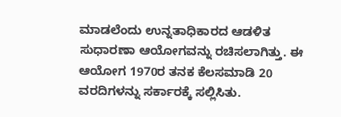ಮಾಡಲೆಂದು ಉನ್ನತಾಧಿಕಾರದ ಆಡಳಿತ ಸುಧಾರಣಾ ಆಯೋಗವನ್ನು ರಚಿಸಲಾಗಿತ್ತು. ಈ ಆಯೋಗ 1970ರ ತನಕ ಕೆಲಸಮಾಡಿ 20 ವರದಿಗಳನ್ನು ಸರ್ಕಾರಕ್ಕೆ ಸಲ್ಲಿಸಿತು.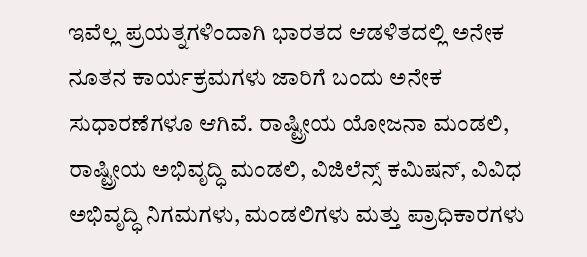ಇವೆಲ್ಲ ಪ್ರಯತ್ನಗಳಿಂದಾಗಿ ಭಾರತದ ಆಡಳಿತದಲ್ಲಿ ಅನೇಕ ನೂತನ ಕಾರ್ಯಕ್ರಮಗಳು ಜಾರಿಗೆ ಬಂದು ಅನೇಕ ಸುಧಾರಣೆಗಳೂ ಆಗಿವೆ. ರಾಷ್ಟ್ರೀಯ ಯೋಜನಾ ಮಂಡಲಿ, ರಾಷ್ಟ್ರೀಯ ಅಭಿವೃದ್ಧಿ ಮಂಡಲಿ, ವಿಜಿಲೆನ್ಸ್ ಕಮಿಷನ್, ವಿವಿಧ ಅಭಿವೃದ್ಧಿ ನಿಗಮಗಳು, ಮಂಡಲಿಗಳು ಮತ್ತು ಪ್ರಾಧಿಕಾರಗಳು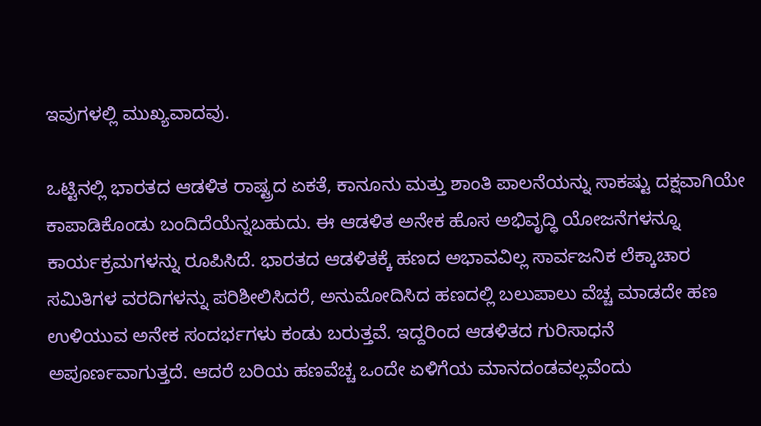ಇವುಗಳಲ್ಲಿ ಮುಖ್ಯವಾದವು.

ಒಟ್ಟಿನಲ್ಲಿ ಭಾರತದ ಆಡಳಿತ ರಾಷ್ಟ್ರದ ಏಕತೆ, ಕಾನೂನು ಮತ್ತು ಶಾಂತಿ ಪಾಲನೆಯನ್ನು ಸಾಕಷ್ಟು ದಕ್ಷವಾಗಿಯೇ ಕಾಪಾಡಿಕೊಂಡು ಬಂದಿದೆಯೆನ್ನಬಹುದು. ಈ ಆಡಳಿತ ಅನೇಕ ಹೊಸ ಅಭಿವೃದ್ಧಿ ಯೋಜನೆಗಳನ್ನೂ ಕಾರ್ಯಕ್ರಮಗಳನ್ನು ರೂಪಿಸಿದೆ. ಭಾರತದ ಆಡಳಿತಕ್ಕೆ ಹಣದ ಅಭಾವವಿಲ್ಲ ಸಾರ್ವಜನಿಕ ಲೆಕ್ಕಾಚಾರ ಸಮಿತಿಗಳ ವರದಿಗಳನ್ನು ಪರಿಶೀಲಿಸಿದರೆ, ಅನುಮೋದಿಸಿದ ಹಣದಲ್ಲಿ ಬಲುಪಾಲು ವೆಚ್ಚ ಮಾಡದೇ ಹಣ ಉಳಿಯುವ ಅನೇಕ ಸಂದರ್ಭಗಳು ಕಂಡು ಬರುತ್ತವೆ. ಇದ್ದರಿಂದ ಆಡಳಿತದ ಗುರಿಸಾಧನೆ ಅಪೂರ್ಣವಾಗುತ್ತದೆ. ಆದರೆ ಬರಿಯ ಹಣವೆಚ್ಚ ಒಂದೇ ಏಳಿಗೆಯ ಮಾನದಂಡವಲ್ಲವೆಂದು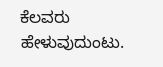ಕೆಲವರು ಹೇಳುವುದುಂಟು.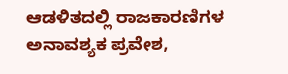ಆಡಳಿತದಲ್ಲಿ ರಾಜಕಾರಣಿಗಳ ಅನಾವಶ್ಯಕ ಪ್ರವೇಶ,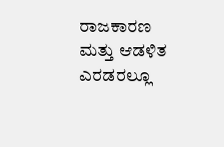ರಾಜಕಾರಣ ಮತ್ತು ಆಡಳಿತ ಎರಡರಲ್ಲೂ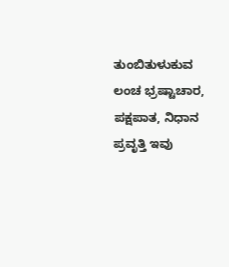ತುಂಬಿತುಳುಕುವ ಲಂಚ ಭ್ರಷ್ಟಾಚಾರ, ಪಕ್ಷಪಾತ, ನಿಧಾನ ಪ್ರವೃತ್ತಿ ಇವು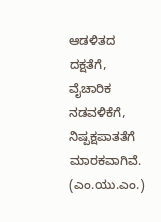ಆಡಳಿತದ ದಕ್ಷತೆಗೆ, ವೈಚಾರಿಕ ನಡವಳಿಕೆಗೆ, ನಿಷ್ಪಕ್ಷಪಾತತೆಗೆ ಮಾರಕವಾಗಿವೆ.
(ಎಂ.ಯು.ಎಂ.)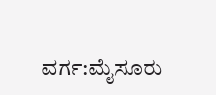ವರ್ಗ:ಮೈಸೂರು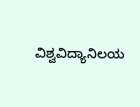ವಿಶ್ವವಿದ್ಯಾನಿಲಯ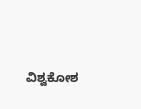ವಿಶ್ವಕೋಶ